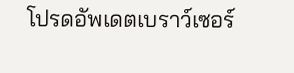โปรดอัพเดตเบราว์เซอร์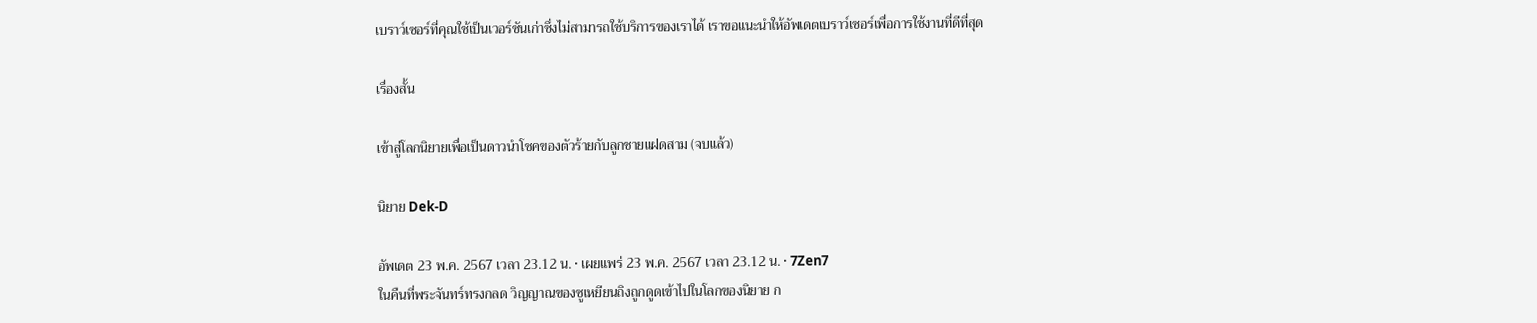เบราว์เซอร์ที่คุณใช้เป็นเวอร์ชันเก่าซึ่งไม่สามารถใช้บริการของเราได้ เราขอแนะนำให้อัพเดตเบราว์เซอร์เพื่อการใช้งานที่ดีที่สุด

เรื่องสั้น

เข้าสู่โลกนิยายเพื่อเป็นดาวนำโชคของตัวร้ายกับลูกชายแฝดสาม (จบแล้ว)

นิยาย Dek-D

อัพเดต 23 พ.ค. 2567 เวลา 23.12 น. • เผยแพร่ 23 พ.ค. 2567 เวลา 23.12 น. • 7Zen7
ในคืนที่พระจันทร์ทรงกลด วิญญาณของซูเหยียนถิงถูกดูดเข้าไปในโลกของนิยาย ก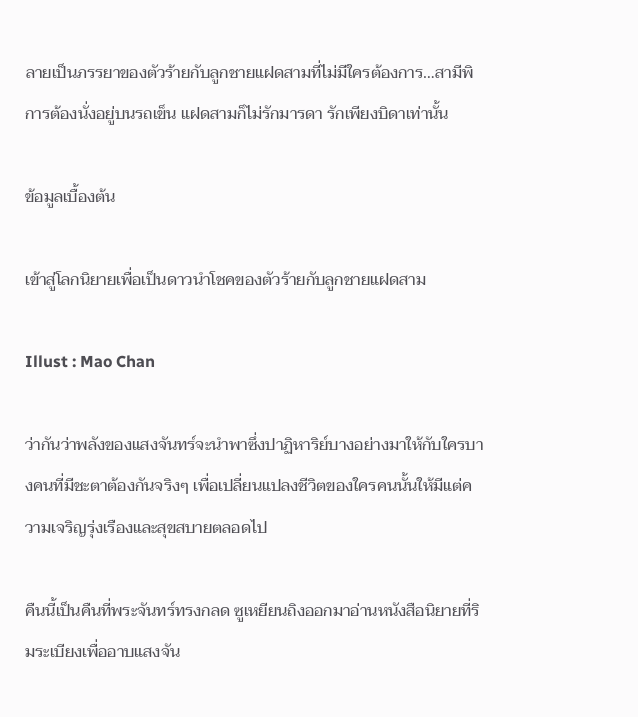ลายเป็นภรรยาของตัวร้ายกับลูกชายแฝดสามที่ไม่มีใครต้องการ…สามีพิการต้องนั่งอยู่บนรถเข็น แฝดสามก็ไม่รักมารดา รักเพียงบิดาเท่านั้น

ข้อมูลเบื้องต้น

เข้าสู่โลกนิยายเพื่อเป็นดาวนำโชคของตัวร้ายกับลูกชายแฝดสาม

Illust : Mao Chan

ว่ากันว่าพลังของแสงจันทร์จะนำพาซึ่งปาฏิหาริย์บางอย่างมาให้กับใครบางคนที่มีชะตาต้องกันจริงๆ เพื่อเปลี่ยนแปลงชีวิตของใครคนนั้นให้มีแต่ความเจริญรุ่งเรืองและสุขสบายตลอดไป

คืนนี้เป็นคืนที่พระจันทร์ทรงกลด ซูเหยียนถิงออกมาอ่านหนังสือนิยายที่ริมระเบียงเพื่ออาบแสงจัน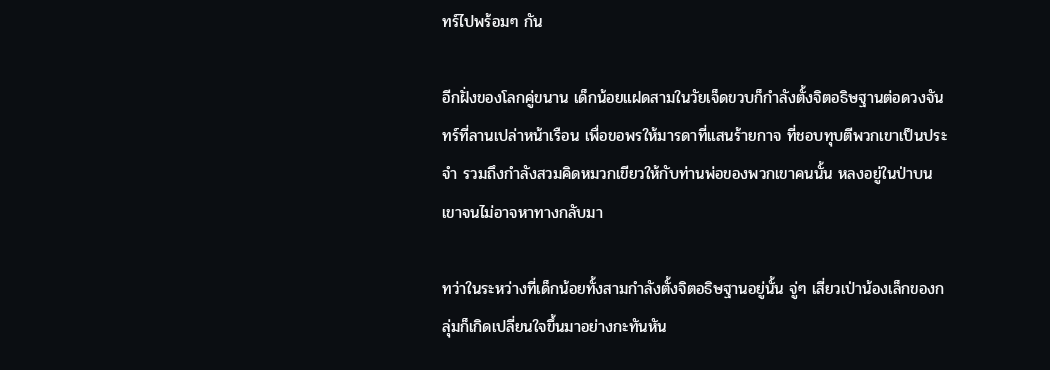ทร์ไปพร้อมๆ กัน

อีกฝั่งของโลกคู่ขนาน เด็กน้อยแฝดสามในวัยเจ็ดขวบก็กำลังตั้งจิตอธิษฐานต่อดวงจันทร์ที่ลานเปล่าหน้าเรือน เพื่อขอพรให้มารดาที่แสนร้ายกาจ ที่ชอบทุบตีพวกเขาเป็นประจำ รวมถึงกำลังสวมคิดหมวกเขียวให้กับท่านพ่อของพวกเขาคนนั้น หลงอยู่ในป่าบนเขาจนไม่อาจหาทางกลับมา

ทว่าในระหว่างที่เด็กน้อยทั้งสามกำลังตั้งจิตอธิษฐานอยู่นั้น จู่ๆ เสี่ยวเป่าน้องเล็กของกลุ่มก็เกิดเปลี่ยนใจขึ้นมาอย่างกะทันหัน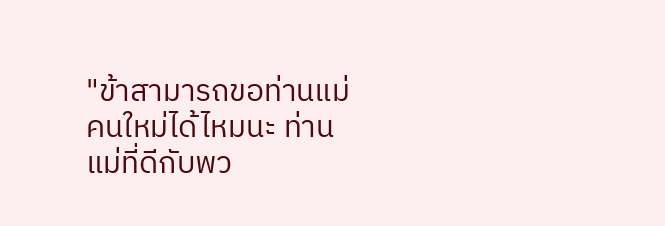"ข้าสามารถขอท่านแม่คนใหม่ได้ไหมนะ ท่านแม่ที่ดีกับพว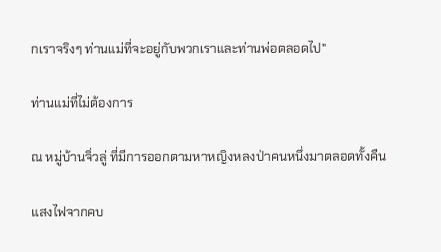กเราจริงๆ ท่านแม่ที่จะอยู่กับพวกเราและท่านพ่อตลอดไป"

ท่านแม่ที่ไม่ต้องการ

ณ หมู่บ้านจิ่วลู่ ที่มีการออกตามหาหญิงหลงป่าคนหนึ่งมาตลอดทั้งคืน

แสงไฟจากคบ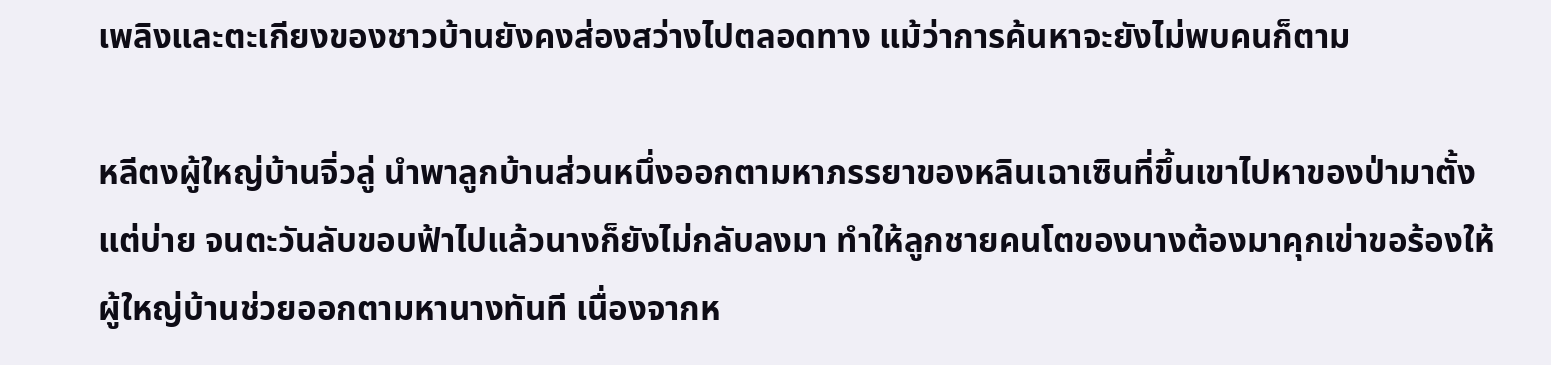เพลิงและตะเกียงของชาวบ้านยังคงส่องสว่างไปตลอดทาง แม้ว่าการค้นหาจะยังไม่พบคนก็ตาม

หลีตงผู้ใหญ่บ้านจิ่วลู่ นำพาลูกบ้านส่วนหนึ่งออกตามหาภรรยาของหลินเฉาเซินที่ขึ้นเขาไปหาของป่ามาตั้งแต่บ่าย จนตะวันลับขอบฟ้าไปแล้วนางก็ยังไม่กลับลงมา ทำให้ลูกชายคนโตของนางต้องมาคุกเข่าขอร้องให้ผู้ใหญ่บ้านช่วยออกตามหานางทันที เนื่องจากห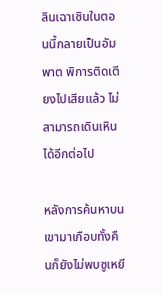ลินเฉาเซินในตอนนี้กลายเป็นอัมพาต พิการติดเตียงไปเสียแล้ว ไม่สามารถเดินเหินได้อีกต่อไป

หลังการค้นหาบนเขามาเกือบทั้งคืนก็ยังไม่พบซูเหยี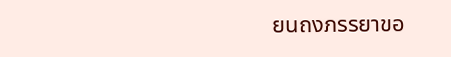ยนถงภรรยาขอ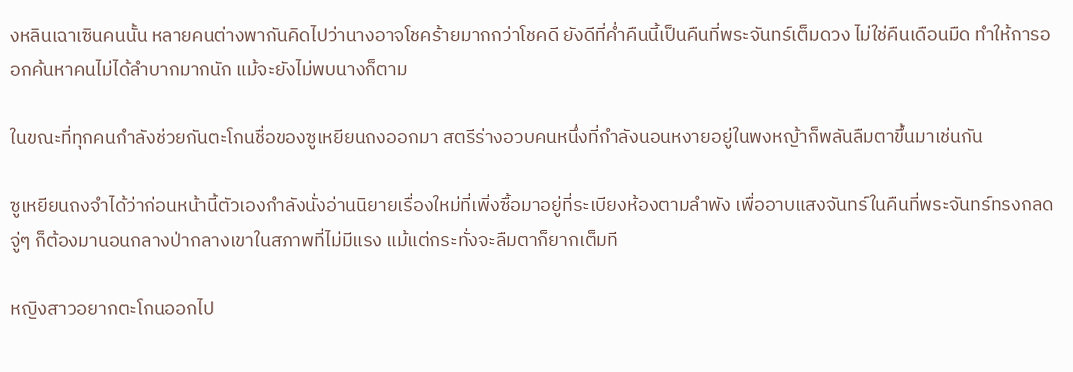งหลินเฉาเซินคนนั้น หลายคนต่างพากันคิดไปว่านางอาจโชคร้ายมากกว่าโชคดี ยังดีที่ค่ำคืนนี้เป็นคืนที่พระจันทร์เต็มดวง ไม่ใช่คืนเดือนมืด ทำให้การออกค้นหาคนไม่ได้ลำบากมากนัก แม้จะยังไม่พบนางก็ตาม

ในขณะที่ทุกคนกำลังช่วยกันตะโกนชื่อของซูเหยียนถงออกมา สตรีร่างอวบคนหนึ่งที่กำลังนอนหงายอยู่ในพงหญ้าก็พลันลืมตาขึ้นมาเช่นกัน

ซูเหยียนถงจำได้ว่าก่อนหน้านี้ตัวเองกำลังนั่งอ่านนิยายเรื่องใหม่ที่เพิ่งซื้อมาอยู่ที่ระเบียงห้องตามลำพัง เพื่ออาบแสงจันทร์ในคืนที่พระจันทร์ทรงกลด จู่ๆ ก็ต้องมานอนกลางป่ากลางเขาในสภาพที่ไม่มีแรง แม้แต่กระทั่งจะลืมตาก็ยากเต็มที

หญิงสาวอยากตะโกนออกไป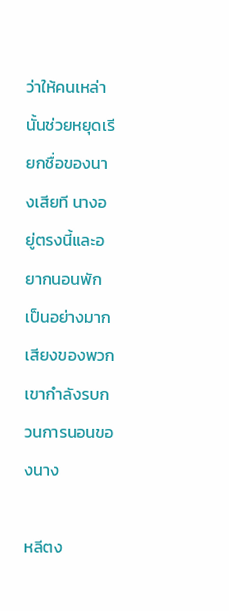ว่าให้คนเหล่านั้นช่วยหยุดเรียกชื่อของนางเสียที นางอยู่ตรงนี้และอยากนอนพักเป็นอย่างมาก เสียงของพวกเขากำลังรบกวนการนอนของนาง

หลีตง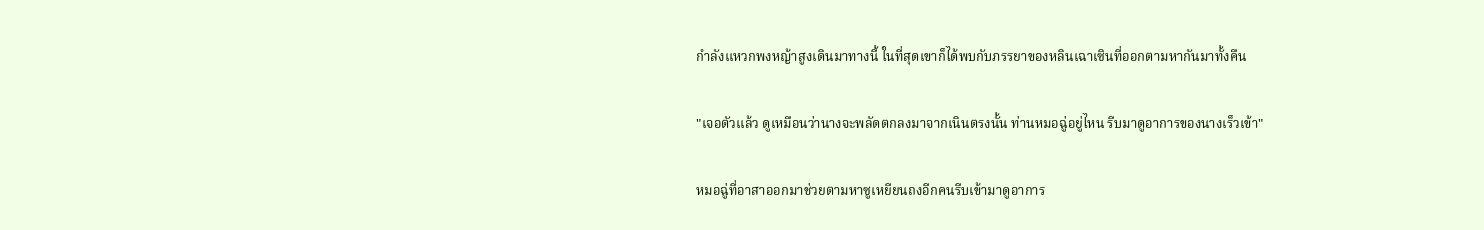กำลังแหวกพงหญ้าสูงเดินมาทางนี้ ในที่สุดเขาก็ได้พบกับภรรยาของหลินเฉาเซินที่ออกตามหากันมาทั้งคืน

"เจอตัวแล้ว ดูเหมือนว่านางจะพลัดตกลงมาจากเนินตรงนั้น ท่านหมอฉู่อยู่ไหน รีบมาดูอาการของนางเร็วเข้า"

หมอฉู่ที่อาสาออกมาช่วยตามหาซูเหยียนถงอีกคนรีบเข้ามาดูอาการ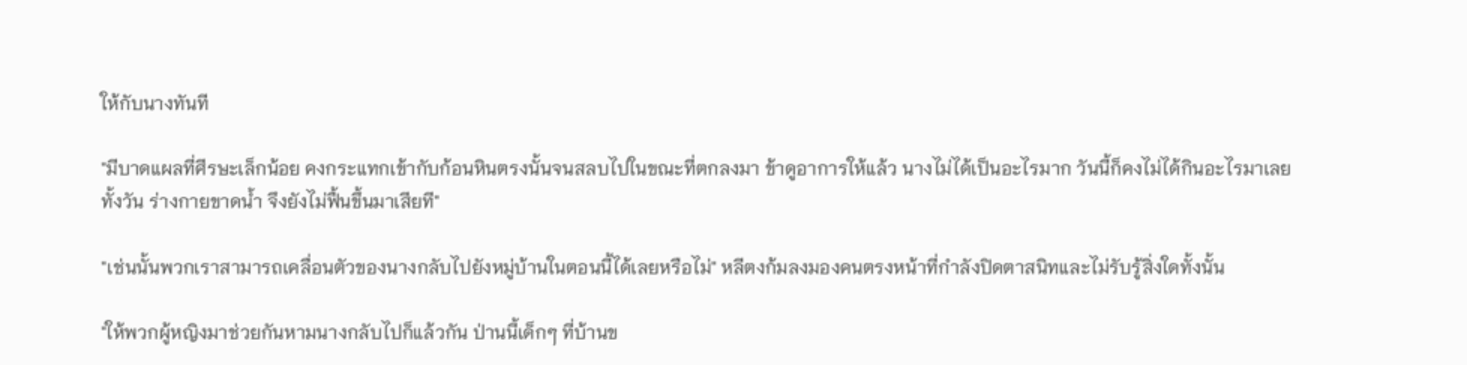ให้กับนางทันที

"มีบาดแผลที่ศีรษะเล็กน้อย คงกระแทกเข้ากับก้อนหินตรงนั้นจนสลบไปในขณะที่ตกลงมา ข้าดูอาการให้แล้ว นางไม่ได้เป็นอะไรมาก วันนี้ก็คงไม่ได้กินอะไรมาเลยทั้งวัน ร่างกายขาดน้ำ จึงยังไม่ฟื้นขึ้นมาเสียที"

"เช่นนั้นพวกเราสามารถเคลื่อนตัวของนางกลับไปยังหมู่บ้านในตอนนี้ได้เลยหรือไม่" หลีตงก้มลงมองคนตรงหน้าที่กำลังปิดตาสนิทและไม่รับรู้สิ่งใดทั้งนั้น

"ให้พวกผู้หญิงมาช่วยกันหามนางกลับไปก็แล้วกัน ป่านนี้เด็กๆ ที่บ้านข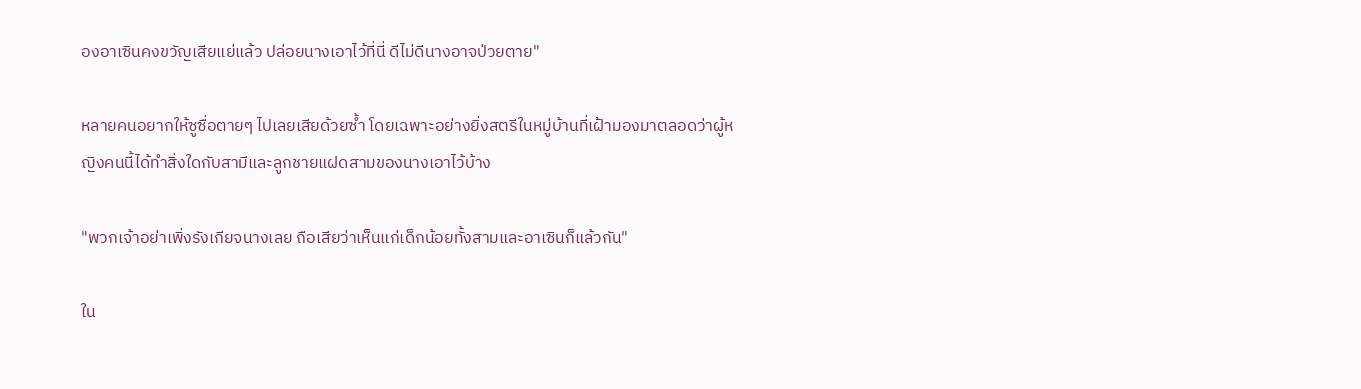องอาเซินคงขวัญเสียแย่แล้ว ปล่อยนางเอาไว้ที่นี่ ดีไม่ดีนางอาจป่วยตาย"

หลายคนอยากให้ซูซื่อตายๆ ไปเลยเสียด้วยซ้ำ โดยเฉพาะอย่างยิ่งสตรีในหมู่บ้านที่เฝ้ามองมาตลอดว่าผู้หญิงคนนี้ได้ทำสิ่งใดกับสามีและลูกชายแฝดสามของนางเอาไว้บ้าง

"พวกเจ้าอย่าเพิ่งรังเกียจนางเลย ถือเสียว่าเห็นแก่เด็กน้อยทั้งสามและอาเซินก็แล้วกัน"

ใน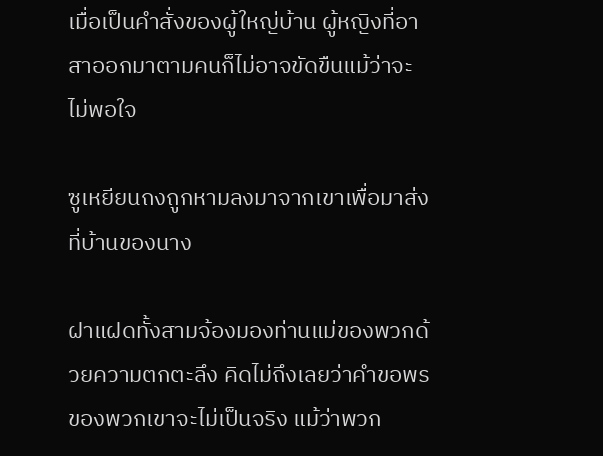เมื่อเป็นคำสั่งของผู้ใหญ่บ้าน ผู้หญิงที่อาสาออกมาตามคนก็ไม่อาจขัดขืนแม้ว่าจะไม่พอใจ

ซูเหยียนถงถูกหามลงมาจากเขาเพื่อมาส่งที่บ้านของนาง

ฝาแฝดทั้งสามจ้องมองท่านแม่ของพวกด้วยความตกตะลึง คิดไม่ถึงเลยว่าคำขอพรของพวกเขาจะไม่เป็นจริง แม้ว่าพวก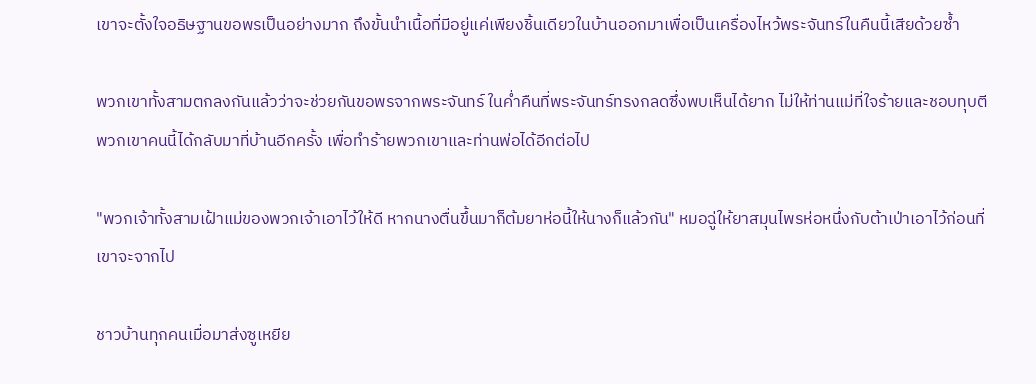เขาจะตั้งใจอธิษฐานขอพรเป็นอย่างมาก ถึงขั้นนำเนื้อที่มีอยู่แค่เพียงชิ้นเดียวในบ้านออกมาเพื่อเป็นเครื่องไหว้พระจันทร์ในคืนนี้เสียด้วยซ้ำ

พวกเขาทั้งสามตกลงกันแล้วว่าจะช่วยกันขอพรจากพระจันทร์ ในค่ำคืนที่พระจันทร์ทรงกลดซึ่งพบเห็นได้ยาก ไม่ให้ท่านแม่ที่ใจร้ายและชอบทุบตีพวกเขาคนนี้ได้กลับมาที่บ้านอีกครั้ง เพื่อทำร้ายพวกเขาและท่านพ่อได้อีกต่อไป

"พวกเจ้าทั้งสามเฝ้าแม่ของพวกเจ้าเอาไว้ให้ดี หากนางตื่นขึ้นมาก็ต้มยาห่อนี้ให้นางก็แล้วกัน" หมอฉู่ให้ยาสมุนไพรห่อหนึ่งกับต้าเป่าเอาไว้ก่อนที่เขาจะจากไป

ชาวบ้านทุกคนเมื่อมาส่งซูเหยีย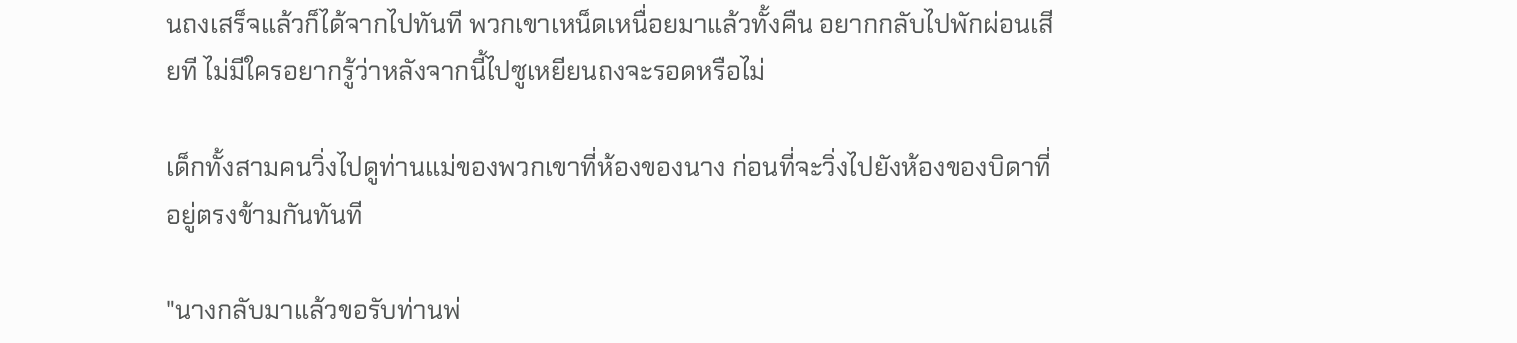นถงเสร็จแล้วก็ได้จากไปทันที พวกเขาเหน็ดเหนื่อยมาแล้วทั้งคืน อยากกลับไปพักผ่อนเสียที ไม่มีใครอยากรู้ว่าหลังจากนี้ไปซูเหยียนถงจะรอดหรือไม่

เด็กทั้งสามคนวิ่งไปดูท่านแม่ของพวกเขาที่ห้องของนาง ก่อนที่จะวิ่งไปยังห้องของบิดาที่อยู่ตรงข้ามกันทันที

"นางกลับมาแล้วขอรับท่านพ่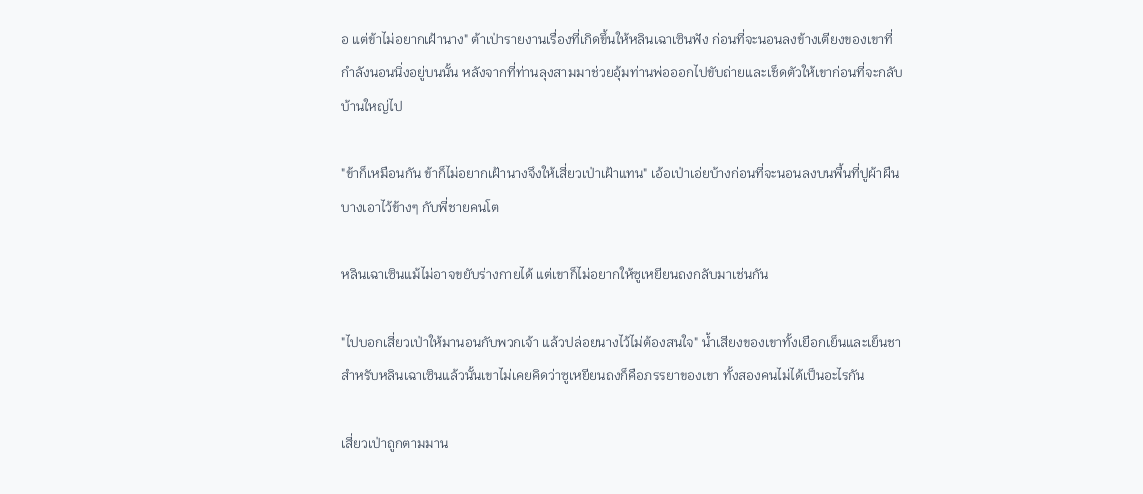อ แต่ข้าไม่อยากเฝ้านาง" ต้าเป่ารายงานเรื่องที่เกิดขึ้นให้หลินเฉาเซินฟัง ก่อนที่จะนอนลงข้างเตียงของเขาที่กำลังนอนนิ่งอยู่บนนั้น หลังจากที่ท่านลุงสามมาช่วยอุ้มท่านพ่อออกไปขับถ่ายและเช็ดตัวให้เขาก่อนที่จะกลับบ้านใหญ่ไป

"ข้าก็เหมือนกัน ข้าก็ไม่อยากเฝ้านางจึงให้เสี่ยวเป่าเฝ้าแทน" เอ้อเป่าเอ่ยบ้างก่อนที่จะนอนลงบนพื้นที่ปูผ้าผืนบางเอาไว้ข้างๆ กับพี่ชายคนโต

หลินเฉาเซินแม้ไม่อาจขยับร่างกายได้ แต่เขาก็ไม่อยากให้ซูเหยียนถงกลับมาเช่นกัน

"ไปบอกเสี่ยวเป่าให้มานอนกับพวกเจ้า แล้วปล่อยนางไว้ไม่ต้องสนใจ" น้ำเสียงของเขาทั้งเยือกเย็นและเย็นชา สำหรับหลินเฉาเซินแล้วนั้นเขาไม่เคยคิดว่าซูเหยียนถงก็คือภรรยาของเขา ทั้งสองคนไม่ได้เป็นอะไรกัน

เสี่ยวเป่าถูกตามมาน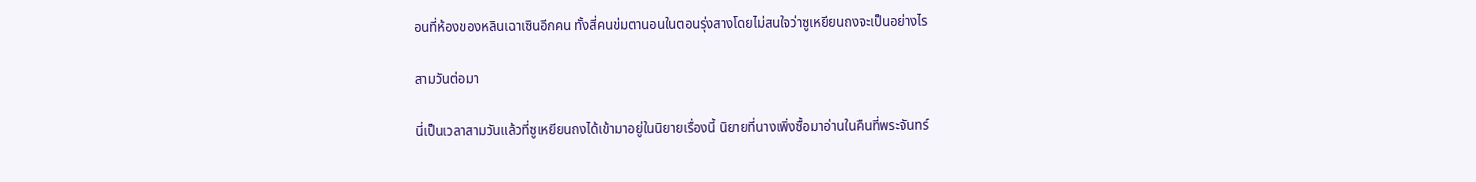อนที่ห้องของหลินเฉาเซินอีกคน ทั้งสี่คนข่มตานอนในตอนรุ่งสางโดยไม่สนใจว่าซูเหยียนถงจะเป็นอย่างไร

สามวันต่อมา

นี่เป็นเวลาสามวันแล้วที่ซูเหยียนถงได้เข้ามาอยู่ในนิยายเรื่องนี้ นิยายที่นางเพิ่งซื้อมาอ่านในคืนที่พระจันทร์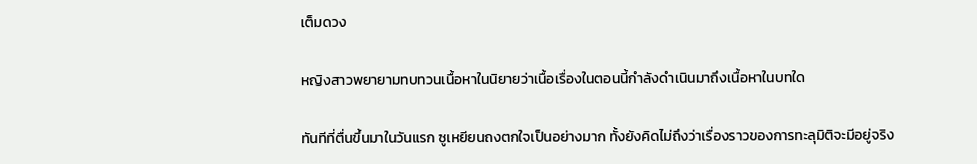เต็มดวง

หญิงสาวพยายามทบทวนเนื้อหาในนิยายว่าเนื้อเรื่องในตอนนี้กำลังดำเนินมาถึงเนื้อหาในบทใด

ทันทีที่ตื่นขึ้นมาในวันแรก ซูเหยียนถงตกใจเป็นอย่างมาก ทั้งยังคิดไม่ถึงว่าเรื่องราวของการทะลุมิติจะมีอยู่จริง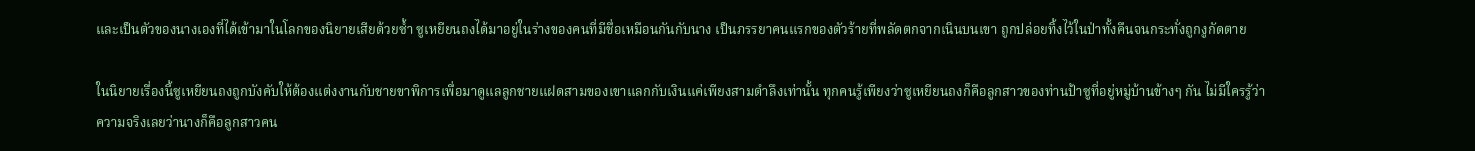และเป็นตัวของนางเองที่ได้เข้ามาในโลกของนิยายเสียด้วยซ้ำ ซูเหยียนถงได้มาอยู่ในร่างของคนที่มีชื่อเหมือนกันกับนาง เป็นภรรยาคนแรกของตัวร้ายที่พลัดตกจากเนินบนเขา ถูกปล่อยทิ้งไว้ในป่าทั้งคืนจนกระทั่งถูกงูกัดตาย

ในนิยายเรื่องนี้ซูเหยียนถงถูกบังคับให้ต้องแต่งงานกับชายขาพิการเพื่อมาดูแลลูกชายแฝดสามของเขาแลกกับเงินแค่เพียงสามตำลึงเท่านั้น ทุกคนรู้เพียงว่าซูเหยียนถงก็คือลูกสาวของท่านป้าซูที่อยู่หมู่บ้านข้างๆ กัน ไม่มีใครรู้ว่าความจริงเลยว่านางก็คือลูกสาวคน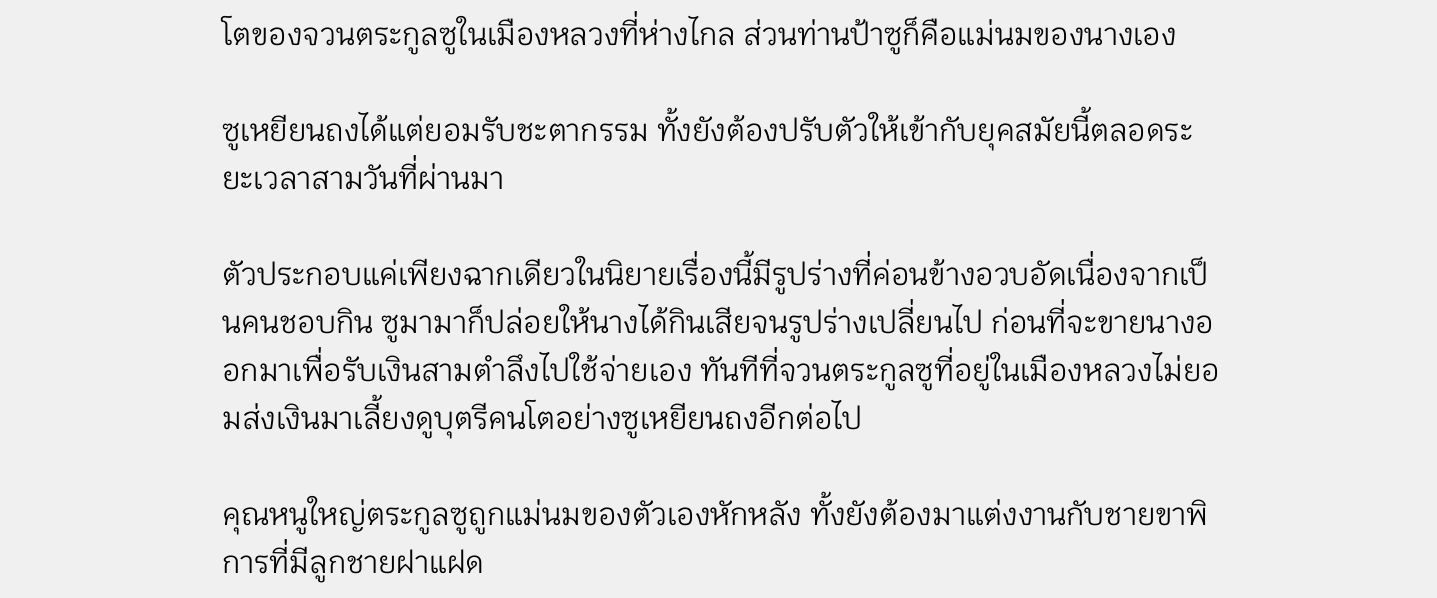โตของจวนตระกูลซูในเมืองหลวงที่ห่างไกล ส่วนท่านป้าซูก็คือแม่นมของนางเอง

ซูเหยียนถงได้แต่ยอมรับชะตากรรม ทั้งยังต้องปรับตัวให้เข้ากับยุคสมัยนี้ตลอดระยะเวลาสามวันที่ผ่านมา

ตัวประกอบแค่เพียงฉากเดียวในนิยายเรื่องนี้มีรูปร่างที่ค่อนข้างอวบอัดเนื่องจากเป็นคนชอบกิน ซูมามาก็ปล่อยให้นางได้กินเสียจนรูปร่างเปลี่ยนไป ก่อนที่จะขายนางออกมาเพื่อรับเงินสามตำลึงไปใช้จ่ายเอง ทันทีที่จวนตระกูลซูที่อยู่ในเมืองหลวงไม่ยอมส่งเงินมาเลี้ยงดูบุตรีคนโตอย่างซูเหยียนถงอีกต่อไป

คุณหนูใหญ่ตระกูลซูถูกแม่นมของตัวเองหักหลัง ทั้งยังต้องมาแต่งงานกับชายขาพิการที่มีลูกชายฝาแฝด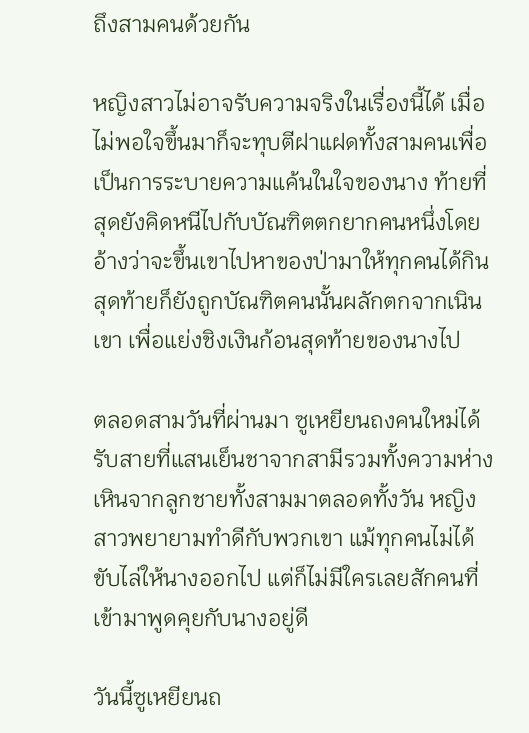ถึงสามคนด้วยกัน

หญิงสาวไม่อาจรับความจริงในเรื่องนี้ได้ เมื่อไม่พอใจขึ้นมาก็จะทุบตีฝาแฝดทั้งสามคนเพื่อเป็นการระบายความแค้นในใจของนาง ท้ายที่สุดยังคิดหนีไปกับบัณฑิตตกยากคนหนึ่งโดยอ้างว่าจะขึ้นเขาไปหาของป่ามาให้ทุกคนได้กิน สุดท้ายก็ยังถูกบัณฑิตคนนั้นผลักตกจากเนินเขา เพื่อแย่งชิงเงินก้อนสุดท้ายของนางไป

ตลอดสามวันที่ผ่านมา ซูเหยียนถงคนใหม่ได้รับสายที่แสนเย็นชาจากสามีรวมทั้งความห่างเหินจากลูกชายทั้งสามมาตลอดทั้งวัน หญิงสาวพยายามทำดีกับพวกเขา แม้ทุกคนไม่ได้ขับไล่ให้นางออกไป แต่ก็ไม่มีใครเลยสักคนที่เข้ามาพูดคุยกับนางอยู่ดี

วันนี้ซูเหยียนถ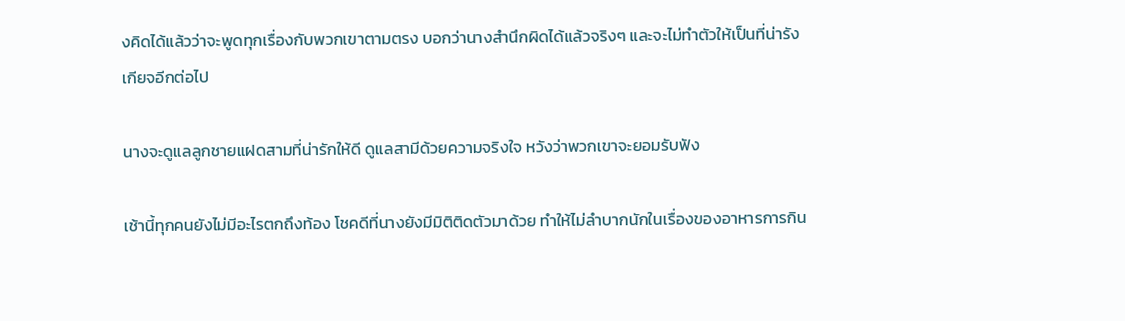งคิดได้แล้วว่าจะพูดทุกเรื่องกับพวกเขาตามตรง บอกว่านางสำนึกผิดได้แล้วจริงๆ และจะไม่ทำตัวให้เป็นที่น่ารังเกียจอีกต่อไป

นางจะดูแลลูกชายแฝดสามที่น่ารักให้ดี ดูแลสามีด้วยความจริงใจ หวังว่าพวกเขาจะยอมรับฟัง

เช้านี้ทุกคนยังไม่มีอะไรตกถึงท้อง โชคดีที่นางยังมีมิติติดตัวมาด้วย ทำให้ไม่ลำบากนักในเรื่องของอาหารการกิน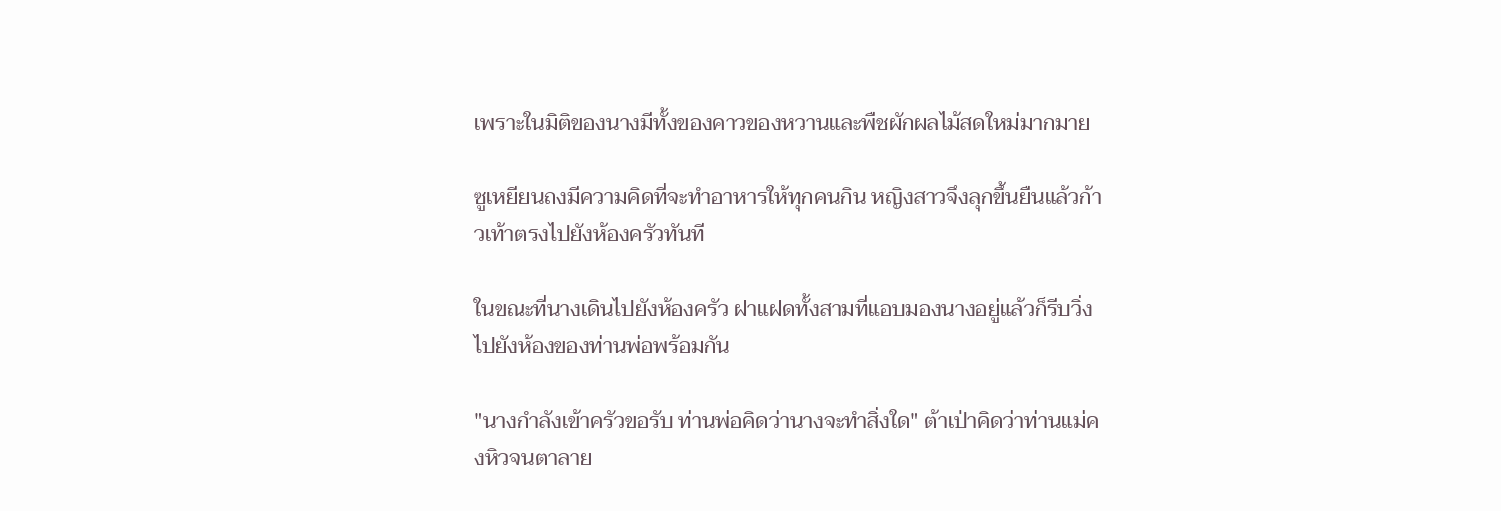เพราะในมิติของนางมีทั้งของคาวของหวานและพืชผักผลไม้สดใหม่มากมาย

ซูเหยียนถงมีความคิดที่จะทำอาหารให้ทุกคนกิน หญิงสาวจึงลุกขึ้นยืนแล้วก้าวเท้าตรงไปยังห้องครัวทันที

ในขณะที่นางเดินไปยังห้องครัว ฝาแฝดทั้งสามที่แอบมองนางอยู่แล้วก็รีบวิ่งไปยังห้องของท่านพ่อพร้อมกัน

"นางกำลังเข้าครัวขอรับ ท่านพ่อคิดว่านางจะทำสิ่งใด" ต้าเป่าคิดว่าท่านแม่คงหิวจนตาลาย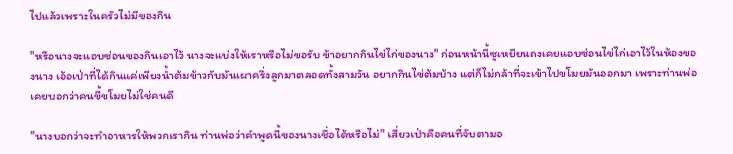ไปแล้วเพราะในครัวไม่มีของกิน

"หรือนางจะแอบซ่อนของกินเอาไว้ นางจะแบ่งให้เราหรือไม่ขอรับ ข้าอยากกินไข่ไก่ของนาง" ก่อนหน้านี้ซูเหยียนถงเคยแอบซ่อนไข่ไก่เอาไว้ในห้องของนาง เอ้อเป่าที่ได้กินแค่เพียงน้ำต้มข้าวกับมันเผาครึ่งลูกมาตลอดทั้งสามวัน อยากกินไข่ต้มบ้าง แต่ก็ไม่กล้าที่จะเข้าไปขโมยมันออกมา เพราะท่านพ่อเคยบอกว่าคนขี้ขโมยไม่ใช่คนดี

"นางบอกว่าจะทำอาหารให้พวกเรากิน ท่านพ่อว่าคำพูดนี้ของนางเชื่อได้หรือไม่" เสี่ยวเป่าคือคนที่จับตามอ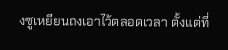งซูเหยียนถงเอาไว้ตลอดเวลา ตั้งแต่ที่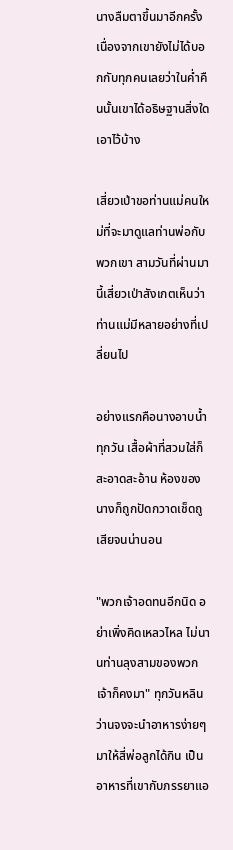นางลืมตาขึ้นมาอีกครั้ง เนื่องจากเขายังไม่ได้บอกกับทุกคนเลยว่าในค่ำคืนนั้นเขาได้อธิษฐานสิ่งใดเอาไว้บ้าง

เสี่ยวเป่าขอท่านแม่คนใหม่ที่จะมาดูแลท่านพ่อกับพวกเขา สามวันที่ผ่านมานี้เสี่ยวเป่าสังเกตเห็นว่าท่านแม่มีหลายอย่างที่เปลี่ยนไป

อย่างแรกคือนางอาบน้ำทุกวัน เสื้อผ้าที่สวมใส่ก็สะอาดสะอ้าน ห้องของนางก็ถูกปัดกวาดเช็ดถูเสียจนน่านอน

"พวกเจ้าอดทนอีกนิด อย่าเพิ่งคิดเหลวไหล ไม่นานท่านลุงสามของพวกเจ้าก็คงมา" ทุกวันหลินว่านจงจะนำอาหารง่ายๆ มาให้สี่พ่อลูกได้กิน เป็นอาหารที่เขากับภรรยาแอ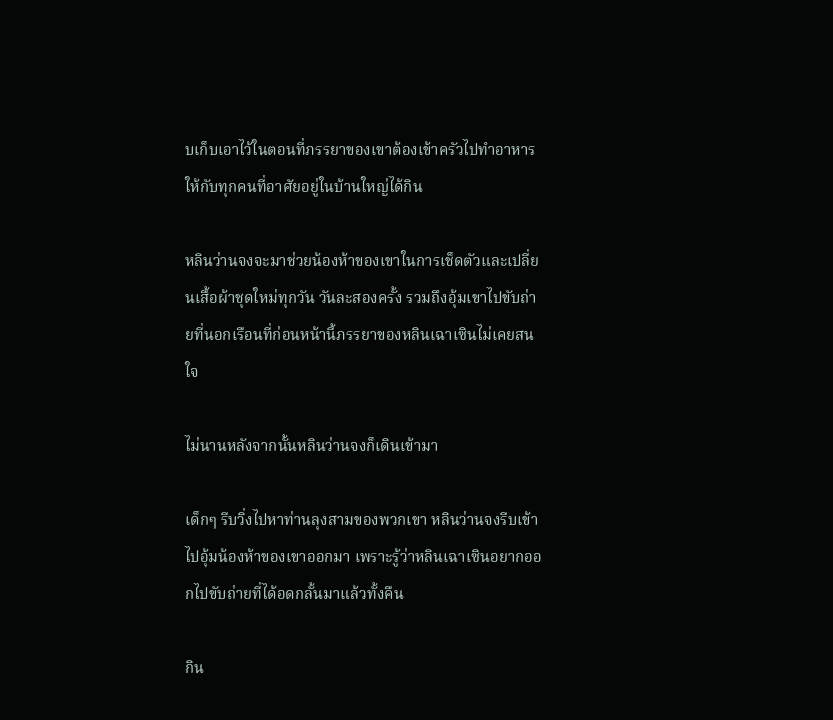บเก็บเอาไว้ในตอนที่ภรรยาของเขาต้องเข้าครัวไปทำอาหารให้กับทุกคนที่อาศัยอยู่ในบ้านใหญ่ได้กิน

หลินว่านจงจะมาช่วยน้องห้าของเขาในการเช็ดตัวและเปลี่ยนเสื้อผ้าชุดใหม่ทุกวัน วันละสองครั้ง รวมถึงอุ้มเขาไปขับถ่ายที่นอกเรือนที่ก่อนหน้านี้ภรรยาของหลินเฉาเซินไม่เคยสนใจ

ไม่นานหลังจากนั้นหลินว่านจงก็เดินเข้ามา

เด็กๆ รีบวิ่งไปหาท่านลุงสามของพวกเขา หลินว่านจงรีบเข้าไปอุ้มน้องห้าของเขาออกมา เพราะรู้ว่าหลินเฉาเซินอยากออกไปขับถ่ายที่ได้อดกลั้นมาแล้วทั้งคืน

กิน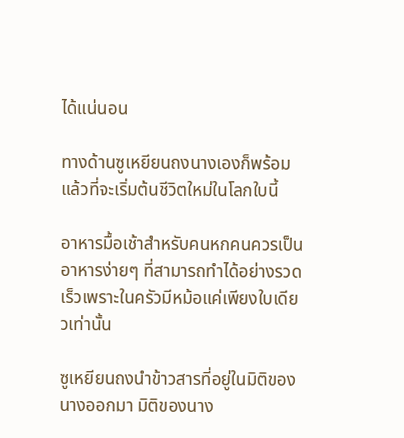ได้แน่นอน

ทางด้านซูเหยียนถงนางเองก็พร้อมแล้วที่จะเริ่มต้นชีวิตใหม่ในโลกใบนี้

อาหารมื้อเช้าสำหรับคนหกคนควรเป็นอาหารง่ายๆ ที่สามารถทำได้อย่างรวดเร็วเพราะในครัวมีหม้อแค่เพียงใบเดียวเท่านั้น

ซูเหยียนถงนำข้าวสารที่อยู่ในมิติของนางออกมา มิติของนาง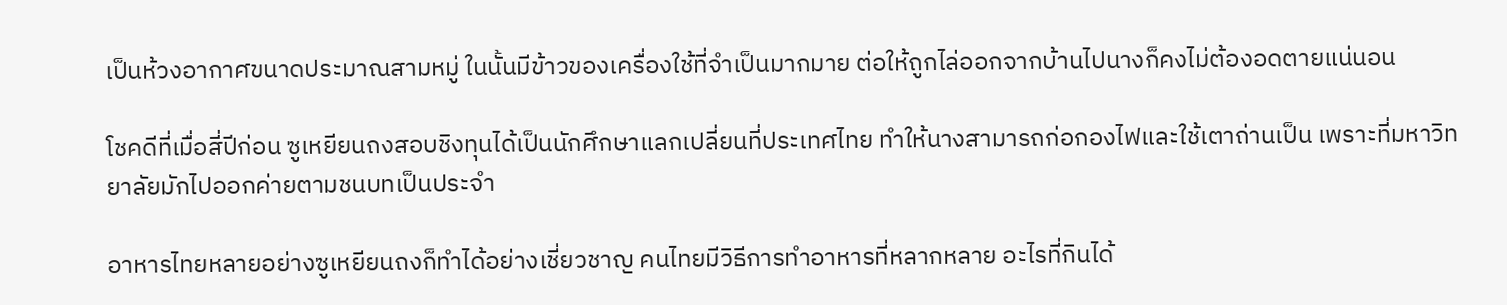เป็นห้วงอากาศขนาดประมาณสามหมู่ ในนั้นมีข้าวของเครื่องใช้ที่จำเป็นมากมาย ต่อให้ถูกไล่ออกจากบ้านไปนางก็คงไม่ต้องอดตายแน่นอน

โชคดีที่เมื่อสี่ปีก่อน ซูเหยียนถงสอบชิงทุนได้เป็นนักศึกษาแลกเปลี่ยนที่ประเทศไทย ทำให้นางสามารถก่อกองไฟและใช้เตาถ่านเป็น เพราะที่มหาวิทยาลัยมักไปออกค่ายตามชนบทเป็นประจำ

อาหารไทยหลายอย่างซูเหยียนถงก็ทำได้อย่างเชี่ยวชาญ คนไทยมีวิธีการทำอาหารที่หลากหลาย อะไรที่กินได้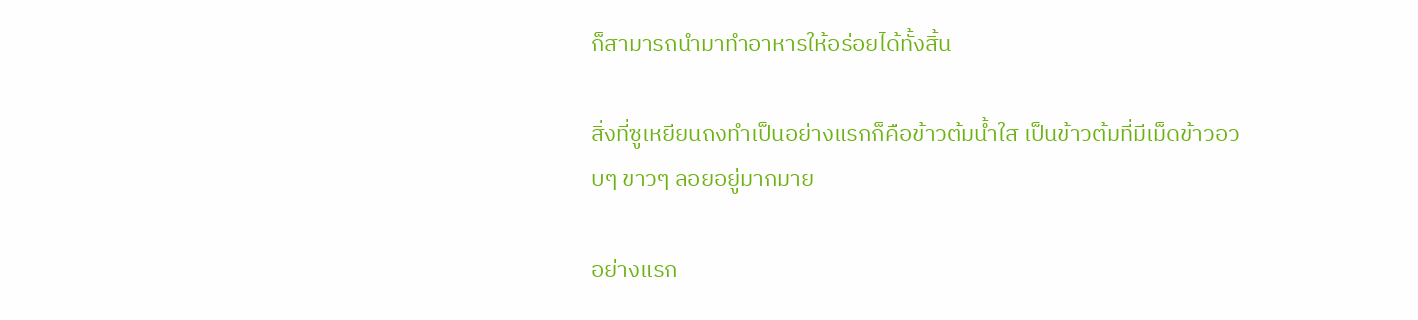ก็สามารถนำมาทำอาหารให้อร่อยได้ทั้งสิ้น

สิ่งที่ซูเหยียนถงทำเป็นอย่างแรกก็คือข้าวต้มน้ำใส เป็นข้าวต้มที่มีเม็ดข้าวอวบๆ ขาวๆ ลอยอยู่มากมาย

อย่างแรก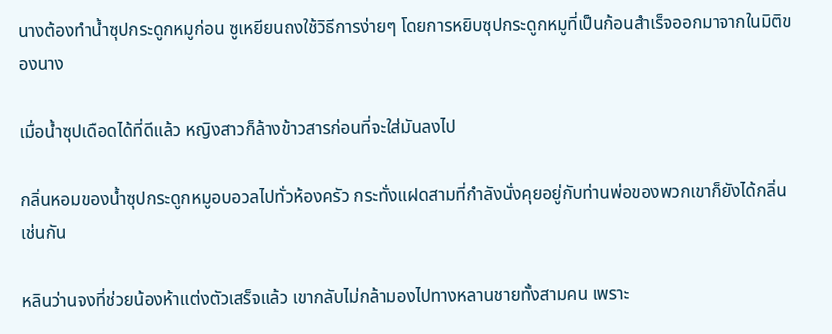นางต้องทำน้ำซุปกระดูกหมูก่อน ซูเหยียนถงใช้วิธีการง่ายๆ โดยการหยิบซุปกระดูกหมูที่เป็นก้อนสำเร็จออกมาจากในมิติของนาง

เมื่อน้ำซุปเดือดได้ที่ดีแล้ว หญิงสาวก็ล้างข้าวสารก่อนที่จะใส่มันลงไป

กลิ่นหอมของน้ำซุปกระดูกหมูอบอวลไปทั่วห้องครัว กระทั่งแฝดสามที่กำลังนั่งคุยอยู่กับท่านพ่อของพวกเขาก็ยังได้กลิ่นเช่นกัน

หลินว่านจงที่ช่วยน้องห้าแต่งตัวเสร็จแล้ว เขากลับไม่กล้ามองไปทางหลานชายทั้งสามคน เพราะ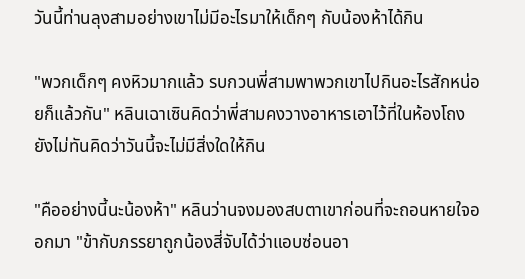วันนี้ท่านลุงสามอย่างเขาไม่มีอะไรมาให้เด็กๆ กับน้องห้าได้กิน

"พวกเด็กๆ คงหิวมากแล้ว รบกวนพี่สามพาพวกเขาไปกินอะไรสักหน่อยก็แล้วกัน" หลินเฉาเซินคิดว่าพี่สามคงวางอาหารเอาไว้ที่ในห้องโถง ยังไม่ทันคิดว่าวันนี้จะไม่มีสิ่งใดให้กิน

"คืออย่างนี้นะน้องห้า" หลินว่านจงมองสบตาเขาก่อนที่จะถอนหายใจออกมา "ข้ากับภรรยาถูกน้องสี่จับได้ว่าแอบซ่อนอา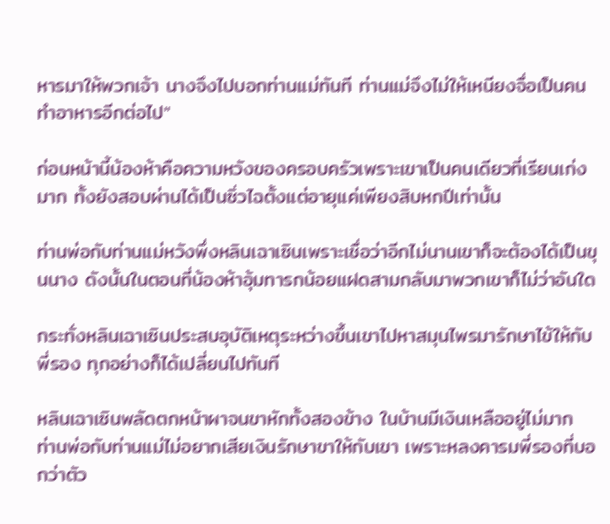หารมาให้พวกเจ้า นางจึงไปบอกท่านแม่ทันที ท่านแม่จึงไม่ให้เหนียงจื่อเป็นคนทำอาหารอีกต่อไป"

ก่อนหน้านี้น้องห้าคือความหวังของครอบครัวเพราะเขาเป็นคนเดียวที่เรียนเก่งมาก ทั้งยังสอบผ่านได้เป็นซิ่วไฉตั้งแต่อายุแค่เพียงสิบหกปีเท่านั้น

ท่านพ่อกับท่านแม่หวังพึ่งหลินเฉาเซินเพราะเชื่อว่าอีกไม่นานเขาก็จะต้องได้เป็นขุนนาง ดังนั้นในตอนที่น้องห้าอุ้มทารกน้อยแฝดสามกลับมาพวกเขาก็ไม่ว่าอันใด

กระทั่งหลินเฉาเซินประสบอุบัติเหตุระหว่างขึ้นเขาไปหาสมุนไพรมารักษาไข้ให้กับพี่รอง ทุกอย่างก็ได้เปลี่ยนไปทันที

หลินเฉาเซินพลัดตกหน้าผาจนขาหักทั้งสองข้าง ในบ้านมีเงินเหลืออยู่ไม่มาก ท่านพ่อกับท่านแม่ไม่อยากเสียเงินรักษาขาให้กับเขา เพราะหลงคารมพี่รองที่บอกว่าตัว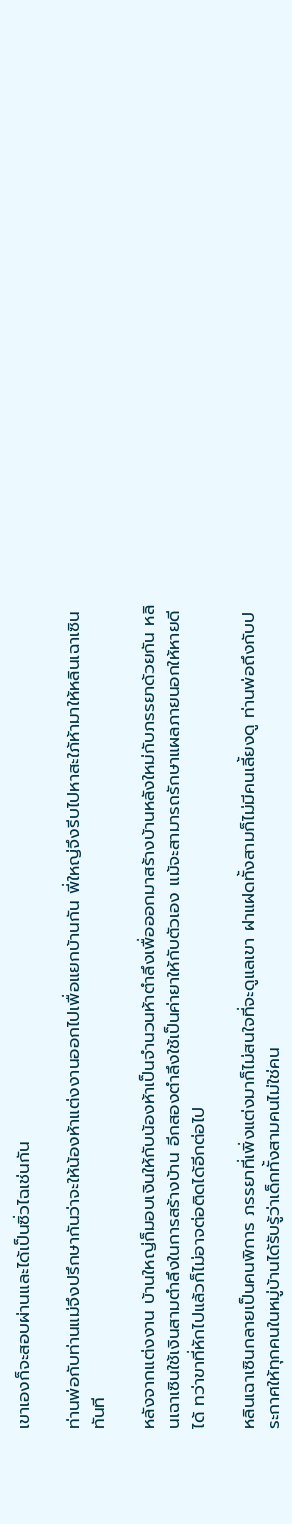เขาเองก็จะสอบผ่านและได้เป็นซิ่วไฉเช่นกัน

ท่านพ่อกับท่านแม่จึงปรึกษากันว่าจะให้น้องห้าแต่งงานออกไปเพื่อแยกบ้านกัน พี่ใหญ่จึงรีบไปหาสะใภ้ห้ามาให้หลินเฉาเซินทันที

หลังจากแต่งงาน บ้านใหญ่ก็มอบเงินให้กับน้องห้าเป็นจำนวนห้าตำลึงเพื่อออกมาสร้างบ้านหลังใหม่กับภรรยาด้วยกัน หลินเฉาเซินใช้เงินสามตำลึงในการสร้างบ้าน อีกสองตำลึงใช้เป็นค่ายาให้กับตัวเอง แม้จะสามารถรักษาแผลภายนอกให้หายดีได้ ทว่าขาที่หักไปแล้วก็ไม่อาจต่อติดได้อีกต่อไป

หลินเฉาเซินกลายเป็นคนพิการ ภรรยาที่เพิ่งแต่งมาก็ไม่สนใจที่จะดูแลเขา ฝาแฝดทั้งสามก็ไม่มีคนเลี้ยงดู ท่านพ่อถึงกับประกาศให้ทุกคนในหมู่บ้านได้รับรู้ว่าเด็กทั้งสามคนไม่ใช่คน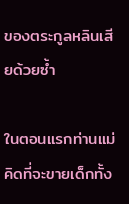ของตระกูลหลินเสียด้วยซ้ำ

ในตอนแรกท่านแม่คิดที่จะขายเด็กทั้ง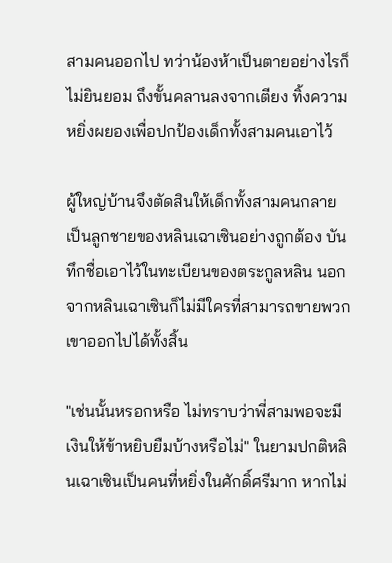สามคนออกไป ทว่าน้องห้าเป็นตายอย่างไรก็ไม่ยินยอม ถึงขั้นคลานลงจากเตียง ทิ้งความหยิ่งผยองเพื่อปกป้องเด็กทั้งสามคนเอาไว้

ผู้ใหญ่บ้านจึงตัดสินให้เด็กทั้งสามคนกลายเป็นลูกชายของหลินเฉาเซินอย่างถูกต้อง บันทึกชื่อเอาไว้ในทะเบียนของตระกูลหลิน นอกจากหลินเฉาเซินก็ไม่มีใครที่สามารถขายพวกเขาออกไปได้ทั้งสิ้น

"เช่นนั้นหรอกหรือ ไม่ทราบว่าพี่สามพอจะมีเงินให้ข้าหยิบยืมบ้างหรือไม่" ในยามปกติหลินเฉาเซินเป็นคนที่หยิ่งในศักดิ์ศรีมาก หากไม่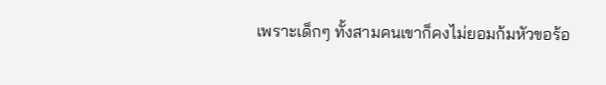เพราะเด็กๆ ทั้งสามคนเขาก็คงไม่ยอมก้มหัวขอร้อ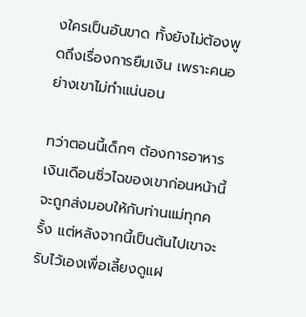งใครเป็นอันขาด ทั้งยังไม่ต้องพูดถึงเรื่องการยืมเงิน เพราะคนอย่างเขาไม่ทำแน่นอน

ทว่าตอนนี้เด็กๆ ต้องการอาหาร เงินเดือนซิ่วไฉของเขาก่อนหน้านี้จะถูกส่งมอบให้กับท่านแม่ทุกครั้ง แต่หลังจากนี้เป็นต้นไปเขาจะรับไว้เองเพื่อเลี้ยงดูแฝ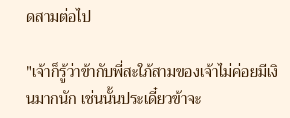ดสามต่อไป

"เจ้าก็รู้ว่าข้ากับพี่สะใภ้สามของเจ้าไม่ค่อยมีเงินมากนัก เช่นนั้นประเดี๋ยวข้าจะ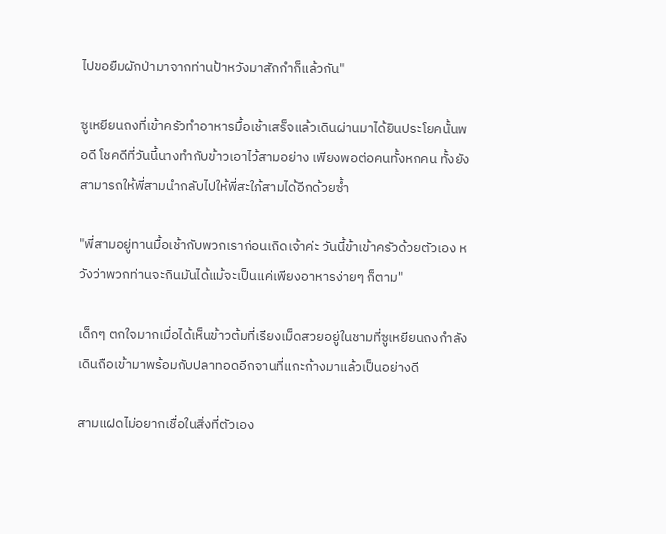ไปขอยืมผักป่ามาจากท่านป้าหวังมาสักกำก็แล้วกัน"

ซูเหยียนถงที่เข้าครัวทำอาหารมื้อเช้าเสร็จแล้วเดินผ่านมาได้ยินประโยคนั้นพอดี โชคดีที่วันนี้นางทำกับข้าวเอาไว้สามอย่าง เพียงพอต่อคนทั้งหกคน ทั้งยังสามารถให้พี่สามนำกลับไปให้พี่สะใภ้สามได้อีกด้วยซ้ำ

"พี่สามอยู่ทานมื้อเช้ากับพวกเราก่อนเถิดเจ้าค่ะ วันนี้ข้าเข้าครัวด้วยตัวเอง หวังว่าพวกท่านจะกินมันได้แม้จะเป็นแค่เพียงอาหารง่ายๆ ก็ตาม"

เด็กๆ ตกใจมากเมื่อได้เห็นข้าวต้มที่เรียงเม็ดสวยอยู่ในชามที่ซูเหยียนถงกำลังเดินถือเข้ามาพร้อมกับปลาทอดอีกจานที่แกะก้างมาแล้วเป็นอย่างดี

สามแฝดไม่อยากเชื่อในสิ่งที่ตัวเอง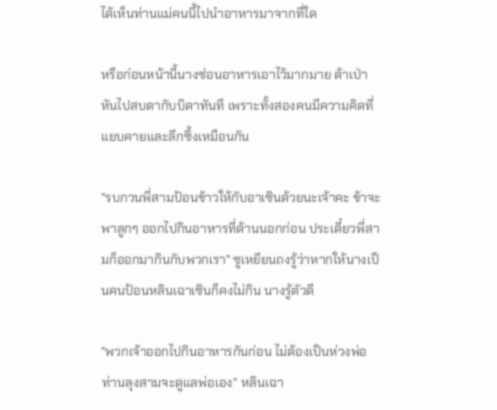ได้เห็นท่านแม่คนนี้ไปนำอาหารมาจากที่ใด

หรือก่อนหน้านี้นางซ่อนอาหารเอาไว้มากมาย ต้าเป่าหันไปสบตากับบิดาทันที เพราะทั้งสองคนมีความคิดที่แยบคายและลึกซึ้งเหมือนกัน

"รบกวนพี่สามป้อนข้าวให้กับอาเซินด้วยนะเจ้าคะ ข้าจะพาลูกๆ ออกไปกินอาหารที่ด้านนอกก่อน ประเดี๋ยวพี่สามก็ออกมากินกับพวกเรา" ซูเหยียนถงรู้ว่าหากให้นางเป็นคนป้อนหลินเฉาเซินก็คงไม่กิน นางรู้ตัวดี

"พวกเจ้าออกไปกินอาหารกันก่อน ไม่ต้องเป็นห่วงพ่อ ท่านลุงสามจะดูแลพ่อเอง" หลินเฉา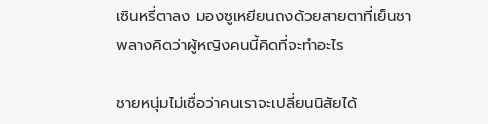เซินหรี่ตาลง มองซูเหยียนถงด้วยสายตาที่เย็นชา พลางคิดว่าผู้หญิงคนนี้คิดที่จะทำอะไร

ชายหนุ่มไม่เชื่อว่าคนเราจะเปลี่ยนนิสัยได้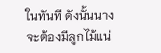ในทันที ดังนั้นนางจะต้องมีลูกไม้แน่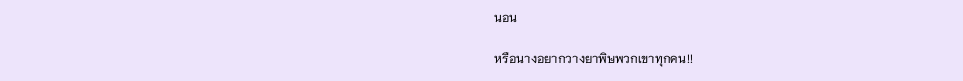นอน

หรือนางอยากวางยาพิษพวกเขาทุกคน!!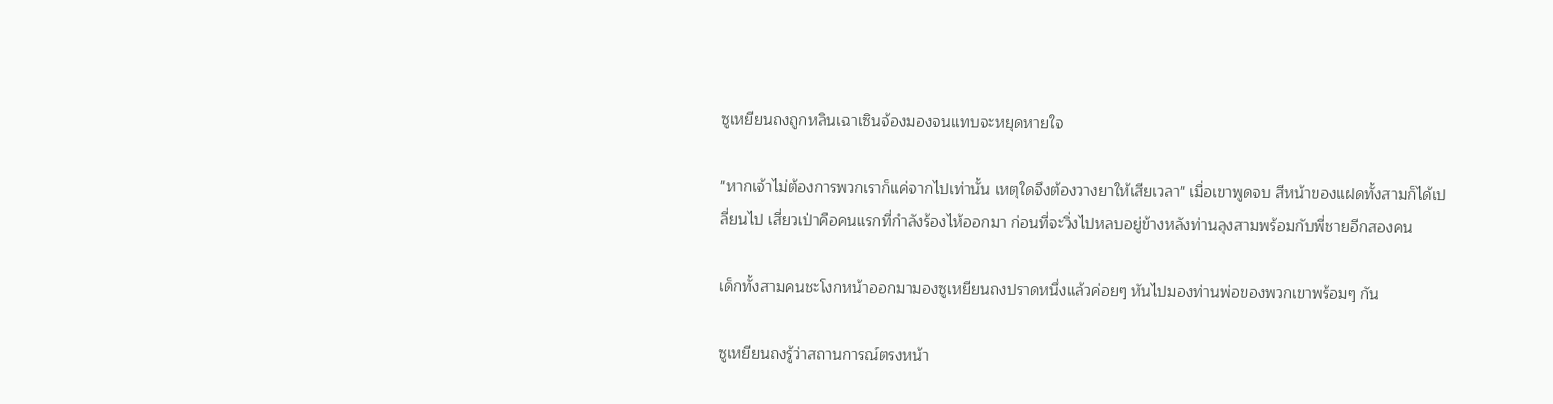ซูเหยียนถงถูกหลินเฉาเซินจ้องมองจนแทบจะหยุดหายใจ

"หากเจ้าไม่ต้องการพวกเราก็แค่จากไปเท่านั้น เหตุใดจึงต้องวางยาให้เสียเวลา" เมื่อเขาพูดจบ สีหน้าของแฝดทั้งสามก็ได้เปลี่ยนไป เสี่ยวเป่าคือคนแรกที่กำลังร้องไห้ออกมา ก่อนที่จะวิ่งไปหลบอยู่ข้างหลังท่านลุงสามพร้อมกับพี่ชายอีกสองคน

เด็กทั้งสามคนชะโงกหน้าออกมามองซูเหยียนถงปราดหนึ่งแล้วค่อยๆ หันไปมองท่านพ่อของพวกเขาพร้อมๆ กัน

ซูเหยียนถงรู้ว่าสถานการณ์ตรงหน้า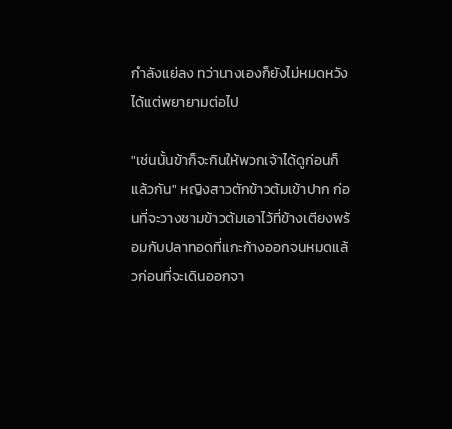กำลังแย่ลง ทว่านางเองก็ยังไม่หมดหวัง ได้แต่พยายามต่อไป

"เช่นนั้นข้าก็จะกินให้พวกเจ้าได้ดูก่อนก็แล้วกัน" หญิงสาวตักข้าวต้มเข้าปาก ก่อนที่จะวางชามข้าวต้มเอาไว้ที่ข้างเตียงพร้อมกับปลาทอดที่แกะก้างออกจนหมดแล้วก่อนที่จะเดินออกจา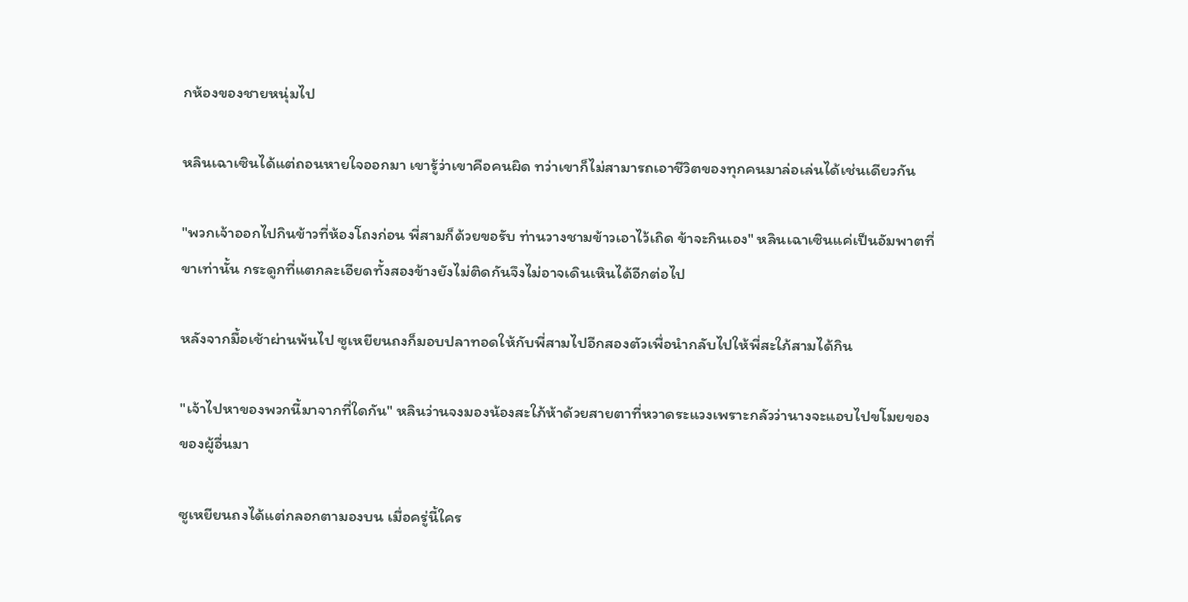กห้องของชายหนุ่มไป

หลินเฉาเซินได้แต่ถอนหายใจออกมา เขารู้ว่าเขาคือคนผิด ทว่าเขาก็ไม่สามารถเอาชีวิตของทุกคนมาล่อเล่นได้เช่นเดียวกัน

"พวกเจ้าออกไปกินข้าวที่ห้องโถงก่อน พี่สามก็ด้วยขอรับ ท่านวางชามข้าวเอาไว้เถิด ข้าจะกินเอง" หลินเฉาเซินแค่เป็นอัมพาตที่ขาเท่านั้น กระดูกที่แตกละเอียดทั้งสองข้างยังไม่ติดกันจึงไม่อาจเดินเหินได้อีกต่อไป

หลังจากมื้อเช้าผ่านพ้นไป ซูเหยียนถงก็มอบปลาทอดให้กับพี่สามไปอีกสองตัวเพื่อนำกลับไปให้พี่สะใภ้สามได้กิน

"เจ้าไปหาของพวกนี้มาจากที่ใดกัน" หลินว่านจงมองน้องสะใภ้ห้าด้วยสายตาที่หวาดระแวงเพราะกลัวว่านางจะแอบไปขโมยของของผู้อื่นมา

ซูเหยียนถงได้แต่กลอกตามองบน เมื่อครู่นี้ใคร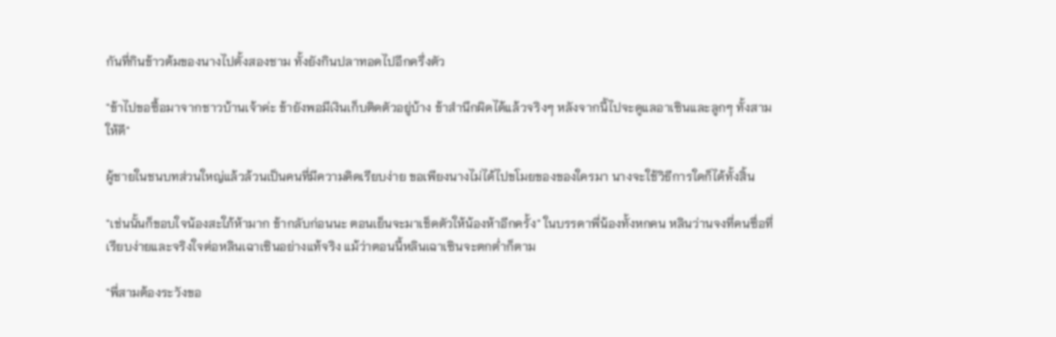กันที่กินข้าวต้มของนางไปตั้งสองชาม ทั้งยังกินปลาทอดไปอีกครึ่งตัว

"ข้าไปขอซื้อมาจากชาวบ้านเจ้าค่ะ ข้ายังพอมีเงินเก็บติดตัวอยู่บ้าง ข้าสำนึกผิดได้แล้วจริงๆ หลังจากนี้ไปจะดูแลอาเซินและลูกๆ ทั้งสามให้ดี"

ผู้ชายในชนบทส่วนใหญ่แล้วล้วนเป็นคนที่มีความคิดเรียบง่าย ขอเพียงนางไม่ได้ไปขโมยของของใครมา นางจะใช้วิธีการใดก็ได้ทั้งสิ้น

"เช่นนั้นก็ขอบใจน้องสะใภ้ห้ามาก ข้ากลับก่อนนะ ตอนเย็นจะมาเช็ดตัวให้น้องห้าอีกครั้ง" ในบรรดาพี่น้องทั้งหกคน หลินว่านจงที่คนซื่อที่เรียบง่ายและจริงใจต่อหลินเฉาเซินอย่างแท้จริง แม้ว่าตอนนี้หลินเฉาเซินจะตกต่ำก็ตาม

"พี่สามต้องระวังขอ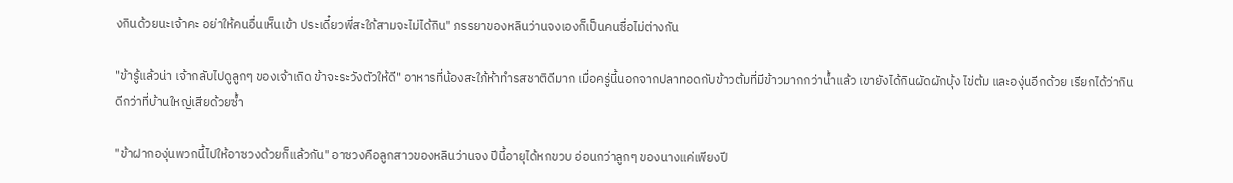งกินด้วยนะเจ้าคะ อย่าให้คนอื่นเห็นเข้า ประเดี๋ยวพี่สะใภ้สามจะไม่ได้กิน" ภรรยาของหลินว่านจงเองก็เป็นคนซื่อไม่ต่างกัน

"ข้ารู้แล้วน่า เจ้ากลับไปดูลูกๆ ของเจ้าเถิด ข้าจะระวังตัวให้ดี" อาหารที่น้องสะใภ้ห้าทำรสชาติดีมาก เมื่อครู่นี้นอกจากปลาทอดกับข้าวต้มที่มีข้าวมากกว่าน้ำแล้ว เขายังได้กินผัดผักบุ้ง ไข่ต้ม และองุ่นอีกด้วย เรียกได้ว่ากินดีกว่าที่บ้านใหญ่เสียด้วยซ้ำ

"ข้าฝากองุ่นพวกนี้ไปให้อาซวงด้วยก็แล้วกัน" อาซวงคือลูกสาวของหลินว่านจง ปีนี้อายุได้หกขวบ อ่อนกว่าลูกๆ ของนางแค่เพียงปี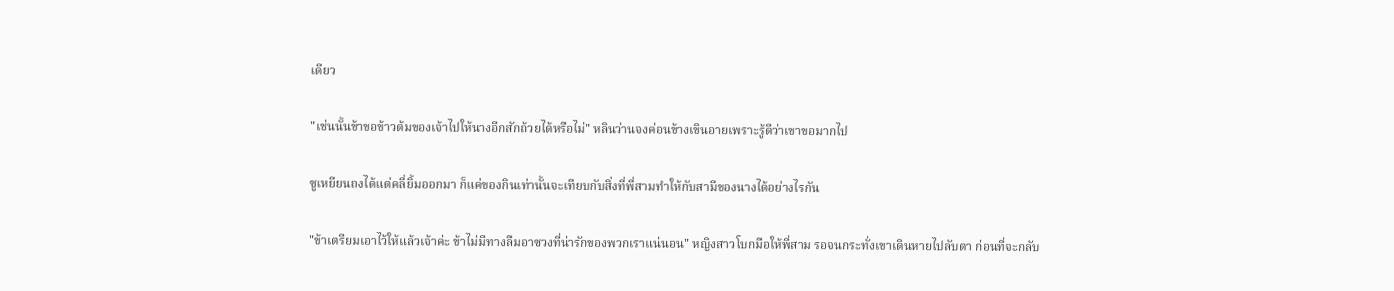เดียว

"เช่นนั้นข้าขอข้าวต้มของเจ้าไปให้นางอีกสักถ้วยได้หรือไม่" หลินว่านจงค่อนข้างเขินอายเพราะรู้ดีว่าเขาขอมากไป

ซูเหยียนถงได้แต่คลี่ยิ้มออกมา ก็แค่ของกินเท่านั้นจะเทียบกับสิ่งที่พี่สามทำให้กับสามีของนางได้อย่างไรกัน

"ข้าเตรียมเอาไว้ให้แล้วเจ้าค่ะ ข้าไม่มีทางลืมอาซวงที่น่ารักของพวกเราแน่นอน" หญิงสาวโบกมือให้พี่สาม รอจนกระทั่งเขาเดินหายไปลับตา ก่อนที่จะกลับ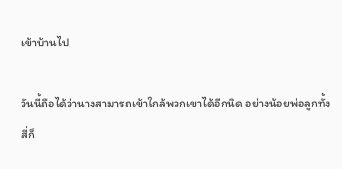เข้าบ้านไป

วันนี้ถือได้ว่านางสามารถเข้าใกล้พวกเขาได้อีกนิด อย่างน้อยพ่อลูกทั้งสี่ก็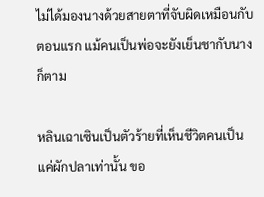ไม่ได้มองนางด้วยสายตาที่จับผิดเหมือนกับตอนแรก แม้คนเป็นพ่อจะยังเย็นชากับนางก็ตาม

หลินเฉาเซินเป็นตัวร้ายที่เห็นชีวิตคนเป็นแค่ผักปลาเท่านั้น ขอ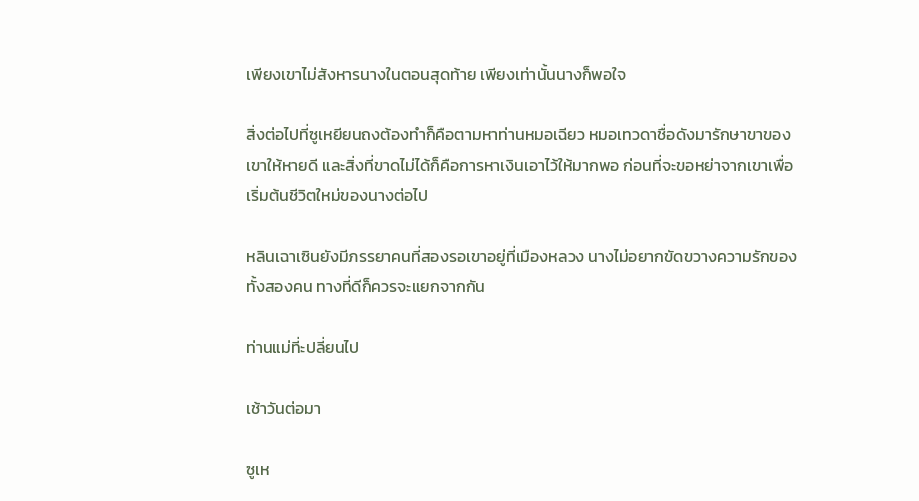เพียงเขาไม่สังหารนางในตอนสุดท้าย เพียงเท่านั้นนางก็พอใจ

สิ่งต่อไปที่ซูเหยียนถงต้องทำก็คือตามหาท่านหมอเฉียว หมอเทวดาชื่อดังมารักษาขาของเขาให้หายดี และสิ่งที่ขาดไม่ได้ก็คือการหาเงินเอาไว้ให้มากพอ ก่อนที่จะขอหย่าจากเขาเพื่อเริ่มต้นชีวิตใหม่ของนางต่อไป

หลินเฉาเซินยังมีภรรยาคนที่สองรอเขาอยู่ที่เมืองหลวง นางไม่อยากขัดขวางความรักของทั้งสองคน ทางที่ดีก็ควรจะแยกจากกัน

ท่านแม่ที่ะปลี่ยนไป

เช้าวันต่อมา

ซูเห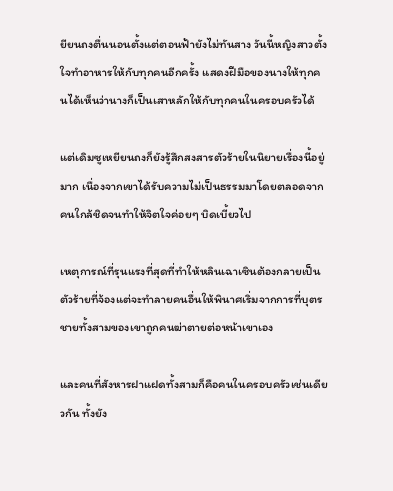ยียนถงตื่นนอนตั้งแต่ตอนฟ้ายังไม่ทันสาง วันนี้หญิงสาวตั้งใจทำอาหารให้กับทุกคนอีกครั้ง แสดงฝีมือของนางให้ทุกคนได้เห็นว่านางก็เป็นเสาหลักให้กับทุกคนในครอบครัวได้

แต่เดิมซูเหยียนถงก็ยังรู้สึกสงสารตัวร้ายในนิยายเรื่องนี้อยู่มาก เนื่องจากเขาได้รับความไม่เป็นธรรมมาโดยตลอดจากคนใกล้ชิดจนทำให้จิตใจค่อยๆ บิดเบี้ยวไป

เหตุการณ์ที่รุนแรงที่สุดที่ทำให้หลินเฉาเซินต้องกลายเป็นตัวร้ายที่จ้องแต่จะทำลายคนอื่นให้พินาศเริ่มจากการที่บุตรชายทั้งสามของเขาถูกคนฆ่าตายต่อหน้าเขาเอง

และคนที่สังหารฝาแฝดทั้งสามก็คือคนในครอบครัวเช่นเดียวกัน ทั้งยัง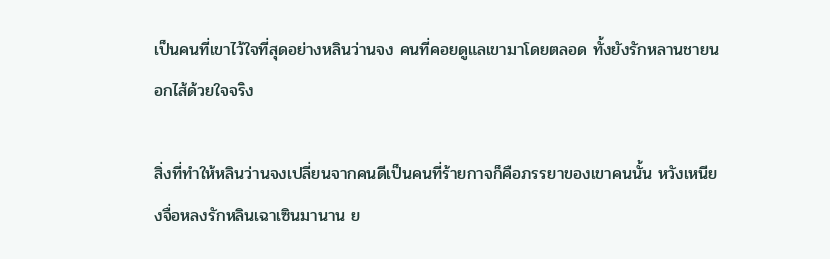เป็นคนที่เขาไว้ใจที่สุดอย่างหลินว่านจง คนที่คอยดูแลเขามาโดยตลอด ทั้งยังรักหลานชายนอกไส้ด้วยใจจริง

สิ่งที่ทำให้หลินว่านจงเปลี่ยนจากคนดีเป็นคนที่ร้ายกาจก็คือภรรยาของเขาคนนั้น หวังเหนียงจื่อหลงรักหลินเฉาเซินมานาน ย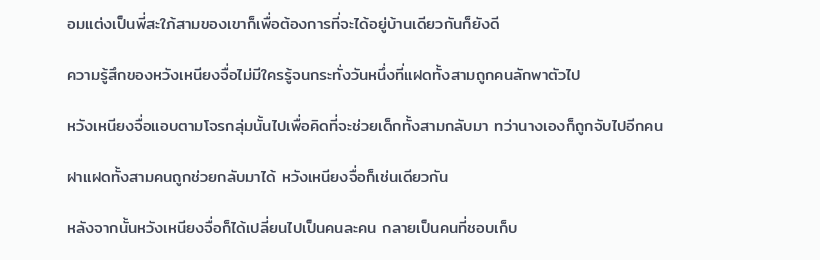อมแต่งเป็นพี่สะใภ้สามของเขาก็เพื่อต้องการที่จะได้อยู่บ้านเดียวกันก็ยังดี

ความรู้สึกของหวังเหนียงจื่อไม่มีใครรู้จนกระทั่งวันหนึ่งที่แฝดทั้งสามถูกคนลักพาตัวไป

หวังเหนียงจื่อแอบตามโจรกลุ่มนั้นไปเพื่อคิดที่จะช่วยเด็กทั้งสามกลับมา ทว่านางเองก็ถูกจับไปอีกคน

ฝาแฝดทั้งสามคนถูกช่วยกลับมาได้ หวังเหนียงจื่อก็เช่นเดียวกัน

หลังจากนั้นหวังเหนียงจื่อก็ได้เปลี่ยนไปเป็นคนละคน กลายเป็นคนที่ชอบเก็บ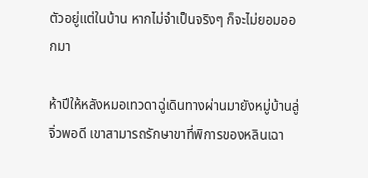ตัวอยู่แต่ในบ้าน หากไม่จำเป็นจริงๆ ก็จะไม่ยอมออกมา

ห้าปีให้หลังหมอเทวดาฉู่เดินทางผ่านมายังหมู่บ้านลู่จิ่วพอดี เขาสามารถรักษาขาที่พิการของหลินเฉา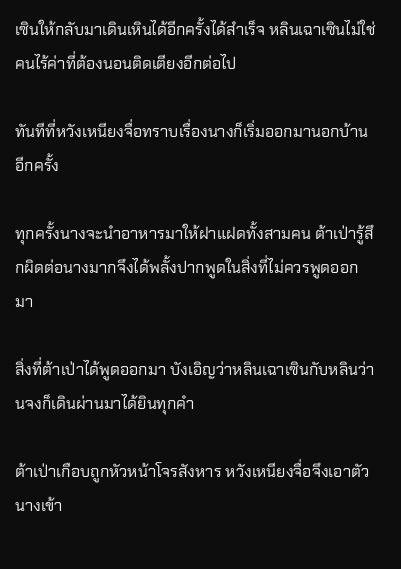เซินให้กลับมาเดินเหินได้อีกครั้งได้สำเร็จ หลินเฉาเซินไม่ใช่คนไร้ค่าที่ต้องนอนติดเตียงอีกต่อไป

ทันทีที่หวังเหนียงจื่อทราบเรื่องนางก็เริ่มออกมานอกบ้านอีกครั้ง

ทุกครั้งนางจะนำอาหารมาให้ฝาแฝดทั้งสามคน ต้าเป่ารู้สึกผิดต่อนางมากจึงได้พลั้งปากพูดในสิ่งที่ไม่ควรพูดออกมา

สิ่งที่ต้าเป่าได้พูดออกมา บังเอิญว่าหลินเฉาเซินกับหลินว่านจงก็เดินผ่านมาได้ยินทุกคำ

ต้าเป่าเกือบถูกหัวหน้าโจรสังหาร หวังเหนียงจื่อจึงเอาตัวนางเข้า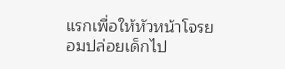แรกเพื่อให้หัวหน้าโจรยอมปล่อยเด็กไป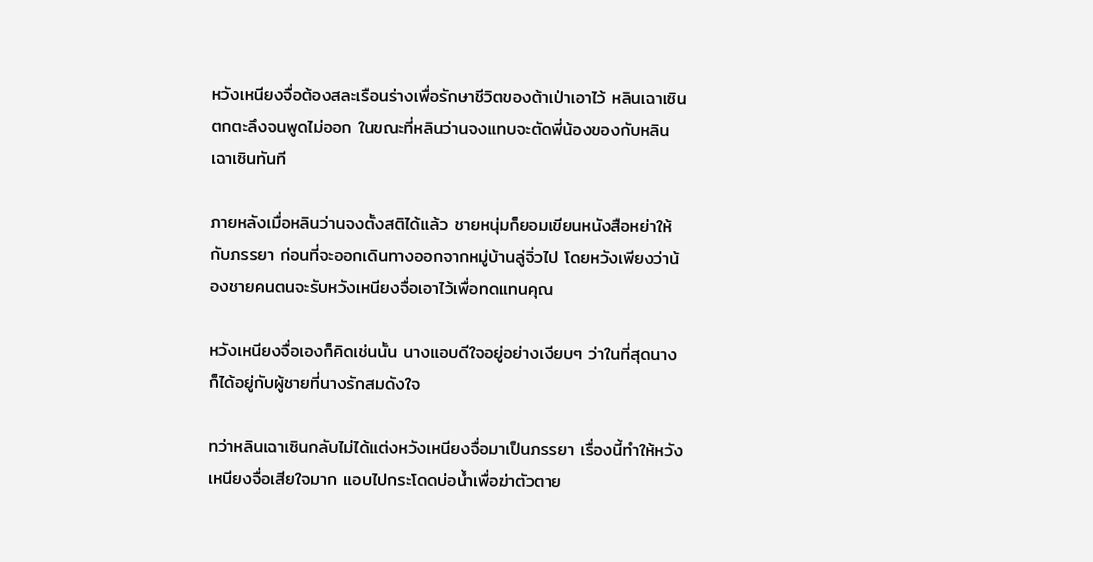หวังเหนียงจื่อต้องสละเรือนร่างเพื่อรักษาชีวิตของต้าเป่าเอาไว้ หลินเฉาเซินตกตะลึงจนพูดไม่ออก ในขณะที่หลินว่านจงแทบจะตัดพี่น้องของกับหลินเฉาเซินทันที

ภายหลังเมื่อหลินว่านจงตั้งสติได้แล้ว ชายหนุ่มก็ยอมเขียนหนังสือหย่าให้กับภรรยา ก่อนที่จะออกเดินทางออกจากหมู่บ้านลู่จิ่วไป โดยหวังเพียงว่าน้องชายคนตนจะรับหวังเหนียงจื่อเอาไว้เพื่อทดแทนคุณ

หวังเหนียงจื่อเองก็คิดเช่นนั้น นางแอบดีใจอยู่อย่างเงียบๆ ว่าในที่สุดนางก็ได้อยู่กับผู้ชายที่นางรักสมดังใจ

ทว่าหลินเฉาเซินกลับไม่ได้แต่งหวังเหนียงจื่อมาเป็นภรรยา เรื่องนี้ทำให้หวังเหนียงจื่อเสียใจมาก แอบไปกระโดดบ่อน้ำเพื่อฆ่าตัวตาย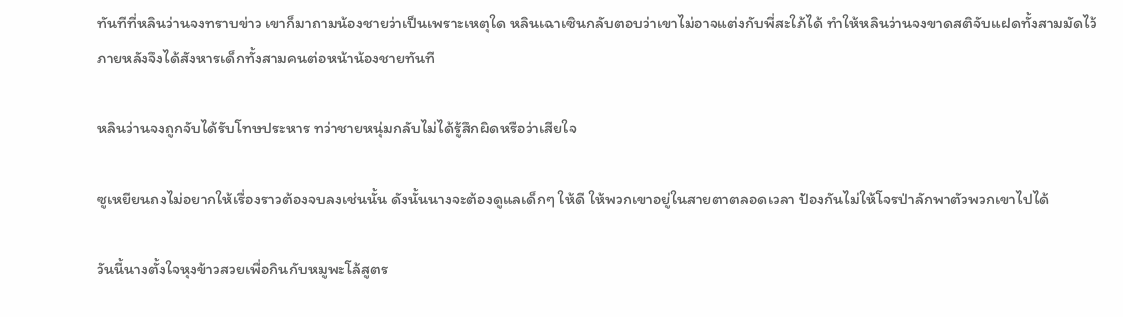ทันทีที่หลินว่านจงทราบข่าว เขาก็มาถามน้องชายว่าเป็นเพราะเหตุใด หลินเฉาเซินกลับตอบว่าเขาไม่อาจแต่งกับพี่สะใภ้ได้ ทำให้หลินว่านจงขาดสติจับแฝดทั้งสามมัดไว้ ภายหลังจึงได้สังหารเด็กทั้งสามคนต่อหน้าน้องชายทันที

หลินว่านจงถูกจับได้รับโทษประหาร ทว่าชายหนุ่มกลับไม่ได้รู้สึกผิดหรือว่าเสียใจ

ซูเหยียนถงไม่อยากให้เรื่องราวต้องจบลงเช่นนั้น ดังนั้นนางจะต้องดูแลเด็กๆ ให้ดี ให้พวกเขาอยู่ในสายตาตลอดเวลา ป้องกันไม่ให้โจรป่าลักพาตัวพวกเขาไปได้

วันนี้นางตั้งใจหุงข้าวสวยเพื่อกินกับหมูพะโล้สูตร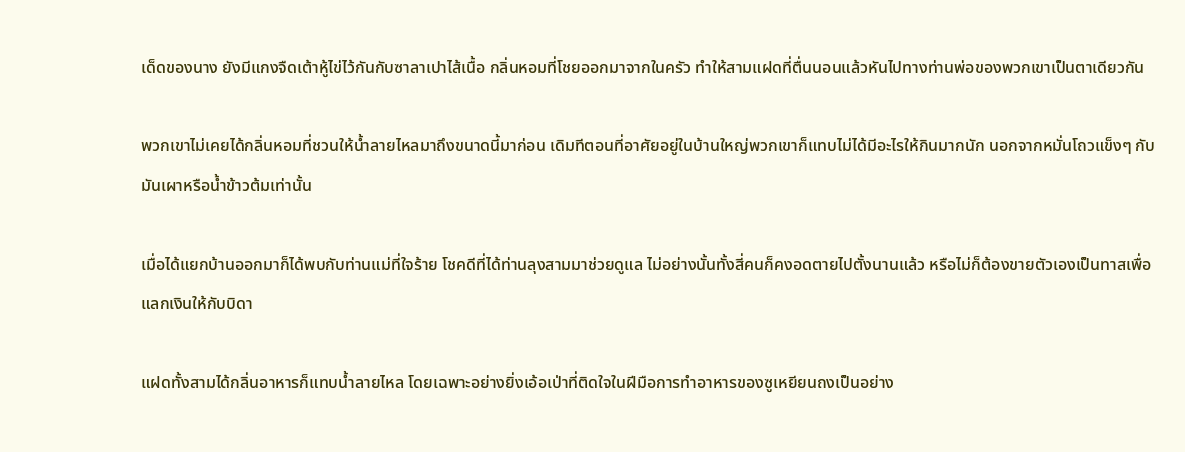เด็ดของนาง ยังมีแกงจืดเต้าหู้ไข่ไว้กันกับซาลาเปาไส้เนื้อ กลิ่นหอมที่โชยออกมาจากในครัว ทำให้สามแฝดที่ตื่นนอนแล้วหันไปทางท่านพ่อของพวกเขาเป็นตาเดียวกัน

พวกเขาไม่เคยได้กลิ่นหอมที่ชวนให้น้ำลายไหลมาถึงขนาดนี้มาก่อน เดิมทีตอนที่อาศัยอยู่ในบ้านใหญ่พวกเขาก็แทบไม่ได้มีอะไรให้กินมากนัก นอกจากหมั่นโถวแข็งๆ กับมันเผาหรือน้ำข้าวต้มเท่านั้น

เมื่อได้แยกบ้านออกมาก็ได้พบกับท่านแม่ที่ใจร้าย โชคดีที่ได้ท่านลุงสามมาช่วยดูแล ไม่อย่างนั้นทั้งสี่คนก็คงอดตายไปตั้งนานแล้ว หรือไม่ก็ต้องขายตัวเองเป็นทาสเพื่อแลกเงินให้กับบิดา

แฝดทั้งสามได้กลิ่นอาหารก็แทบน้ำลายไหล โดยเฉพาะอย่างยิ่งเอ้อเป่าที่ติดใจในฝีมือการทำอาหารของซูเหยียนถงเป็นอย่าง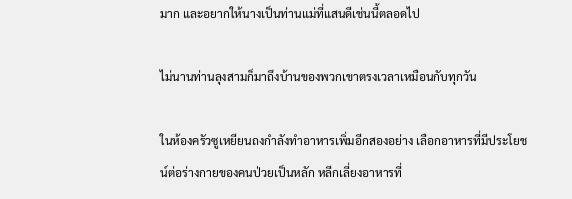มาก และอยากให้นางเป็นท่านแม่ที่แสนดีเช่นนี้ตลอดไป

ไม่นานท่านลุงสามก็มาถึงบ้านของพวกเขาตรงเวลาเหมือนกับทุกวัน

ในห้องครัวซูเหยียนถงกำลังทำอาหารเพิ่มอีกสองอย่าง เลือกอาหารที่มีประโยชน์ต่อร่างกายของคนป่วยเป็นหลัก หลีกเลี่ยงอาหารที่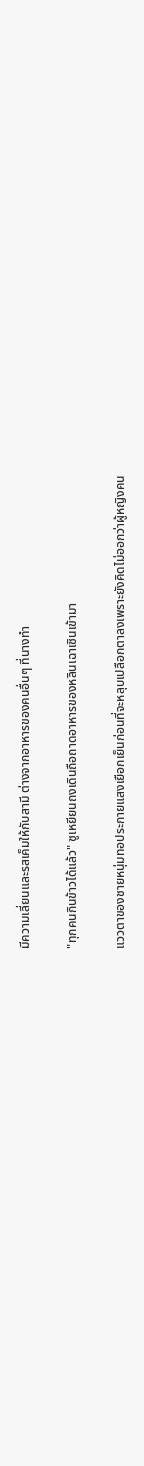มีความเลี่ยนและรสเค็มให้กับสามี ต่างจากอาหารของคนอื่นๆ ที่นางทำ

"ทุกคนกินข้าวได้แล้ว" ซูเหยียนถงเดินถือถาดอาหารของหลินเฉาเซินเข้ามา

แววตาของชายหนุ่มทอประกายแสงเยือกเย็นก่อนที่จะหลุบเปลือกตาลงเพราะยังคิดไม่ออกว่าผู้หญิงคน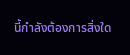นี้กำลังต้องการสิ่งใด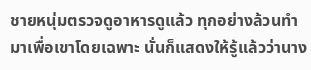ชายหนุ่มตรวจดูอาหารดูแล้ว ทุกอย่างล้วนทำมาเพื่อเขาโดยเฉพาะ นั่นก็แสดงให้รู้แล้วว่านาง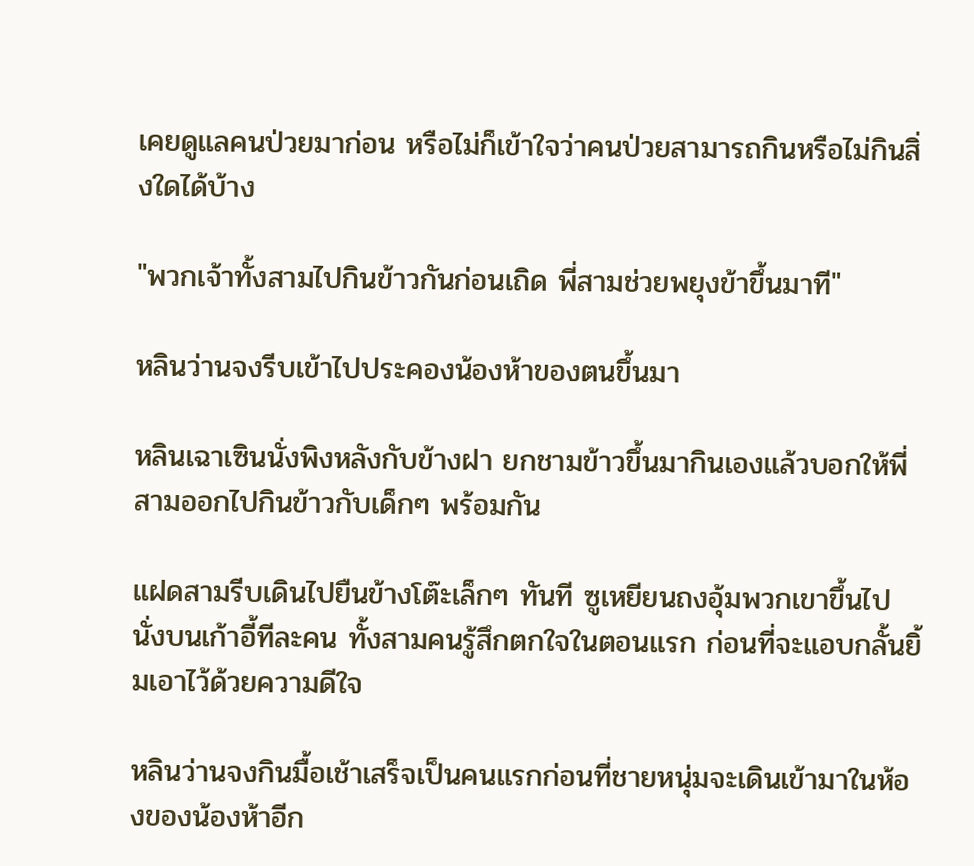เคยดูแลคนป่วยมาก่อน หรือไม่ก็เข้าใจว่าคนป่วยสามารถกินหรือไม่กินสิ่งใดได้บ้าง

"พวกเจ้าทั้งสามไปกินข้าวกันก่อนเถิด พี่สามช่วยพยุงข้าขึ้นมาที"

หลินว่านจงรีบเข้าไปประคองน้องห้าของตนขึ้นมา

หลินเฉาเซินนั่งพิงหลังกับข้างฝา ยกชามข้าวขึ้นมากินเองแล้วบอกให้พี่สามออกไปกินข้าวกับเด็กๆ พร้อมกัน

แฝดสามรีบเดินไปยืนข้างโต๊ะเล็กๆ ทันที ซูเหยียนถงอุ้มพวกเขาขึ้นไปนั่งบนเก้าอี้ทีละคน ทั้งสามคนรู้สึกตกใจในตอนแรก ก่อนที่จะแอบกลั้นยิ้มเอาไว้ด้วยความดีใจ

หลินว่านจงกินมื้อเช้าเสร็จเป็นคนแรกก่อนที่ชายหนุ่มจะเดินเข้ามาในห้องของน้องห้าอีก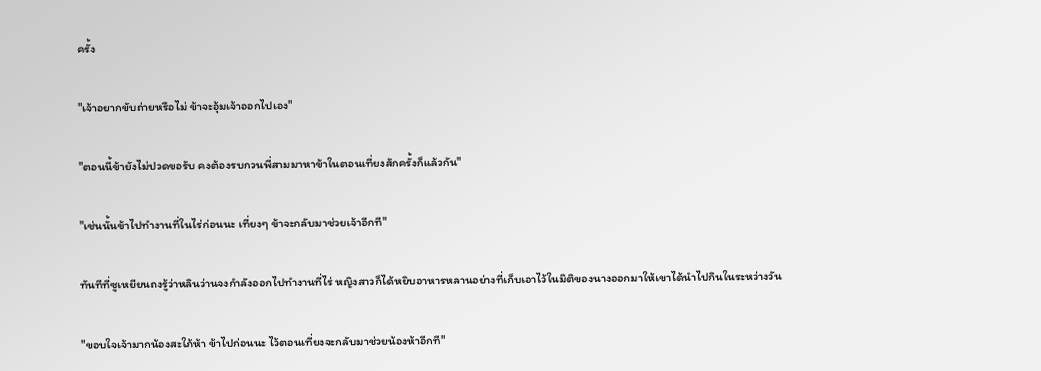ครั้ง

"เจ้าอยากขับถ่ายหรือไม่ ข้าจะอุ้มเจ้าออกไปเอง"

"ตอนนี้ข้ายังไม่ปวดขอรับ คงต้องรบกวนพี่สามมาหาข้าในตอนเที่ยงสักครั้งก็แล้วกัน"

"เช่นนั้นข้าไปทำงานที่ในไร่ก่อนนะ เที่ยงๆ ข้าจะกลับมาช่วยเจ้าอีกที"

ทันทีที่ซูเหยียนถงรู้ว่าหลินว่านจงกำลังออกไปทำงานที่ไร่ หญิงสาวก็ได้หยิบอาหารหลานอย่างที่เก็บเอาไว้ในมิติของนางออกมาให้เขาได้นำไปกินในระหว่างวัน

"ขอบใจเจ้ามากน้องสะใภ้ห้า ข้าไปก่อนนะ ไว้ตอนเที่ยงจะกลับมาช่วยน้องห้าอีกที"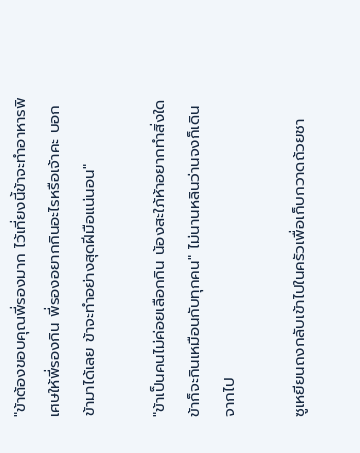"ข้าต้องขอบคุณพี่รองมาก ไว้เที่ยงนี้ข้าจะทำอาหารพิเศษให้พี่รองกิน พี่รองอยากกินอะไรหรือเจ้าคะ บอกข้ามาได้เลย ข้าจะทำอย่างสุดฝีมือแน่นอน"

"ข้าเป็นคนไม่ค่อยเลือกกิน น้องสะใภ้ห้าอยากทำสิ่งใดข้าก็จะกินเหมือนกับทุกคน" ไม่นานหลินว่านจงก็เดินจากไป

ซูเหยียนถงกลับเข้าไปในครัวเพื่อเก็บกวาดถ้วยชา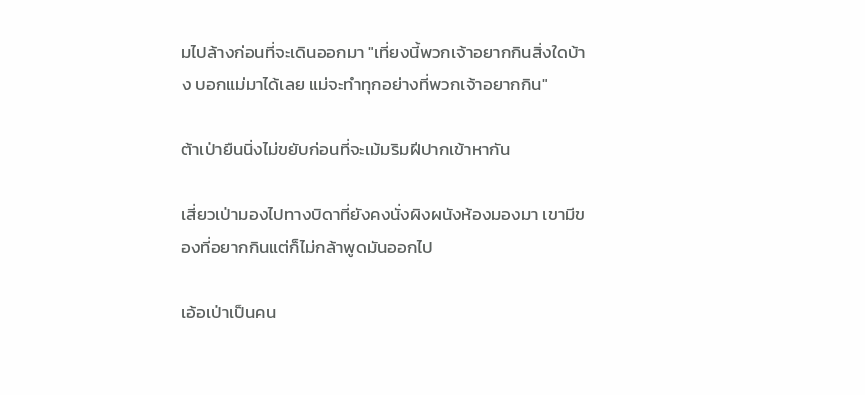มไปล้างก่อนที่จะเดินออกมา "เที่ยงนี้พวกเจ้าอยากกินสิ่งใดบ้าง บอกแม่มาได้เลย แม่จะทำทุกอย่างที่พวกเจ้าอยากกิน"

ต้าเป่ายืนนิ่งไม่ขยับก่อนที่จะเม้มริมฝีปากเข้าหากัน

เสี่ยวเป่ามองไปทางบิดาที่ยังคงนั่งผิงผนังห้องมองมา เขามีของที่อยากกินแต่ก็ไม่กล้าพูดมันออกไป

เอ้อเป่าเป็นคน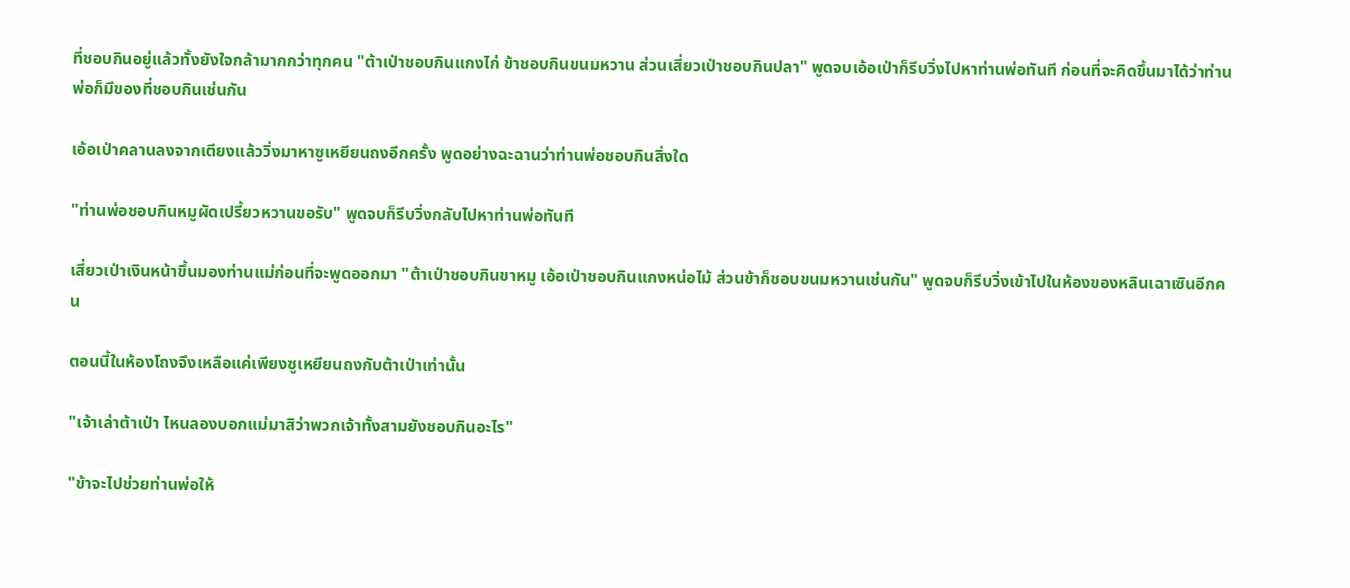ที่ชอบกินอยู่แล้วทั้งยังใจกล้ามากกว่าทุกคน "ต้าเป่าชอบกินแกงไก่ ข้าชอบกินขนมหวาน ส่วนเสี่ยวเป่าชอบกินปลา" พูดจบเอ้อเป่าก็รีบวิ่งไปหาท่านพ่อทันที ก่อนที่จะคิดขึ้นมาได้ว่าท่านพ่อก็มีของที่ชอบกินเช่นกัน

เอ้อเป่าคลานลงจากเตียงแล้ววิ่งมาหาซูเหยียนถงอีกครั้ง พูดอย่างฉะฉานว่าท่านพ่อชอบกินสิ่งใด

"ท่านพ่อชอบกินหมูผัดเปรี้ยวหวานขอรับ" พูดจบก็รีบวิ่งกลับไปหาท่านพ่อทันที

เสี่ยวเป่าเงินหน้าขึ้นมองท่านแม่ก่อนที่จะพูดออกมา "ต้าเป่าชอบกินขาหมู เอ้อเป่าชอบกินแกงหน่อไม้ ส่วนข้าก็ชอบขนมหวานเช่นกัน" พูดจบก็รีบวิ่งเข้าไปในห้องของหลินเฉาเซินอีกคน

ตอนนี้ในห้องโถงจึงเหลือแค่เพียงซูเหยียนถงกับต้าเป่าเท่านั้น

"เจ้าเล่าต้าเป่า ไหนลองบอกแม่มาสิว่าพวกเจ้าทั้งสามยังชอบกินอะไร"

"ข้าจะไปช่วยท่านพ่อให้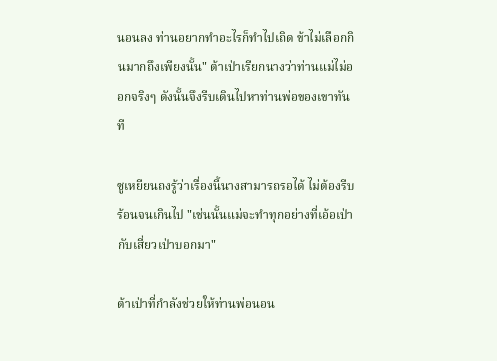นอนลง ท่านอยากทำอะไรก็ทำไปเถิด ข้าไม่เลือกกินมากถึงเพียงนั้น" ต้าเป่าเรียกนางว่าท่านแม่ไม่ออกจริงๆ ดังนั้นจึงรีบเดินไปหาท่านพ่อของเขาทันที

ซูเหยียนถงรู้ว่าเรื่องนี้นางสามารถรอได้ ไม่ต้องรีบร้อนจนเกินไป "เช่นนั้นแม่จะทำทุกอย่างที่เอ้อเป่ากับเสี่ยวเป่าบอกมา"

ต้าเป่าที่กำลังช่วยให้ท่านพ่อนอน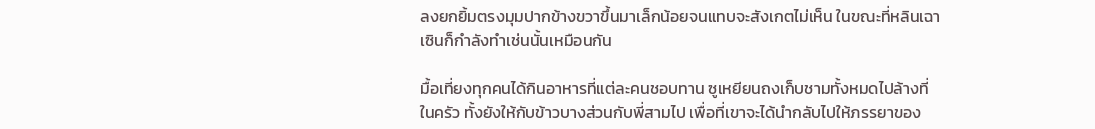ลงยกยิ้มตรงมุมปากข้างขวาขึ้นมาเล็กน้อยจนแทบจะสังเกตไม่เห็น ในขณะที่หลินเฉาเซินก็กำลังทำเช่นนั้นเหมือนกัน

มื้อเที่ยงทุกคนได้กินอาหารที่แต่ละคนชอบทาน ซูเหยียนถงเก็บชามทั้งหมดไปล้างที่ในครัว ทั้งยังให้กับข้าวบางส่วนกับพี่สามไป เพื่อที่เขาจะได้นำกลับไปให้ภรรยาของ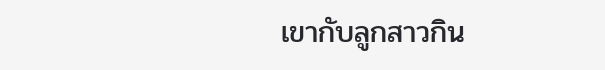เขากับลูกสาวกิน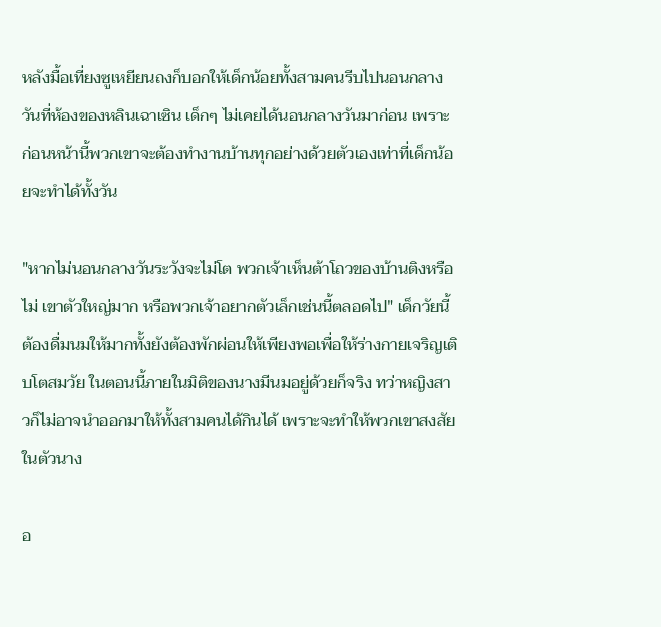หลังมื้อเที่ยงซูเหยียนถงก็บอกให้เด็กน้อยทั้งสามคนรีบไปนอนกลางวันที่ห้องของหลินเฉาเซิน เด็กๆ ไม่เคยได้นอนกลางวันมาก่อน เพราะก่อนหน้านี้พวกเขาจะต้องทำงานบ้านทุกอย่างด้วยตัวเองเท่าที่เด็กน้อยจะทำได้ทั้งวัน

"หากไม่นอนกลางวันระวังจะไม่โต พวกเจ้าเห็นต้าโถวของบ้านติงหรือไม่ เขาตัวใหญ่มาก หรือพวกเจ้าอยากตัวเล็กเช่นนี้ตลอดไป" เด็กวัยนี้ต้องดื่มนมให้มากทั้งยังต้องพักผ่อนให้เพียงพอเพื่อให้ร่างกายเจริญเติบโตสมวัย ในตอนนี้ภายในมิติของนางมีนมอยู่ด้วยก็จริง ทว่าหญิงสาวก็ไม่อาจนำออกมาให้ทั้งสามคนได้กินได้ เพราะจะทำให้พวกเขาสงสัยในตัวนาง

อ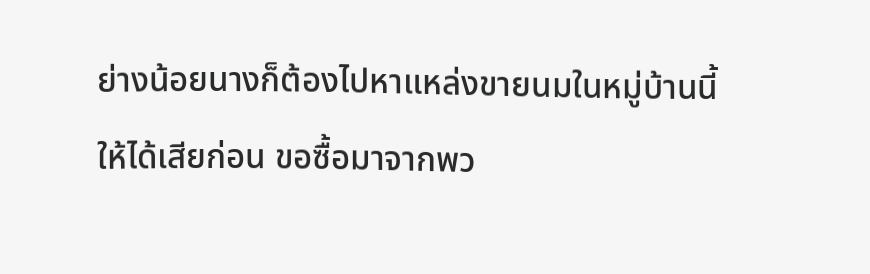ย่างน้อยนางก็ต้องไปหาแหล่งขายนมในหมู่บ้านนี้ให้ได้เสียก่อน ขอซื้อมาจากพว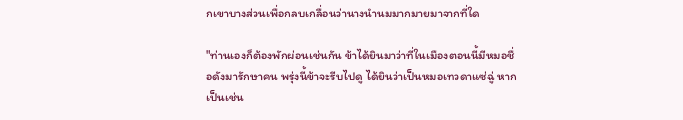กเขาบางส่วนเพื่อกลบเกลื่อนว่านางนำนมมากมายมาจากที่ใด

"ท่านเองก็ต้องพักผ่อนเช่นกัน ข้าได้ยินมาว่าที่ในเมืองตอนนี้มีหมอชื่อดังมารักษาคน พรุ่งนี้ข้าจะรีบไปดู ได้ยินว่าเป็นหมอเทวดาแซ่ฉู่ หากเป็นเช่น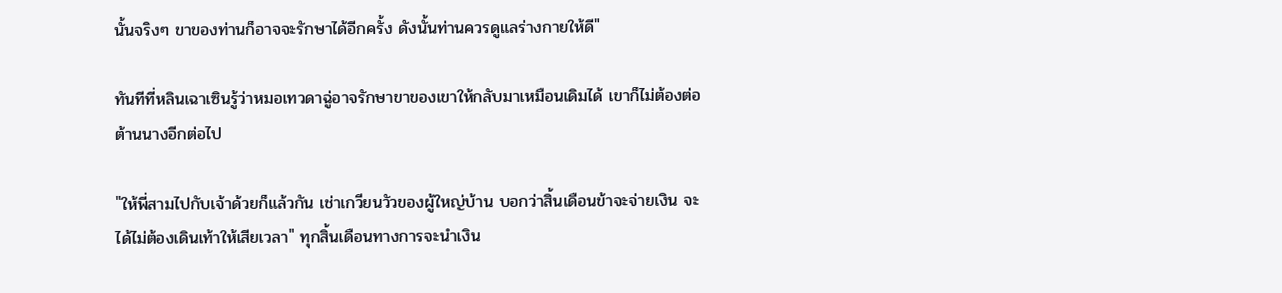นั้นจริงๆ ขาของท่านก็อาจจะรักษาได้อีกครั้ง ดังนั้นท่านควรดูแลร่างกายให้ดี"

ทันทีที่หลินเฉาเซินรู้ว่าหมอเทวดาฉู่อาจรักษาขาของเขาให้กลับมาเหมือนเดิมได้ เขาก็ไม่ต้องต่อต้านนางอีกต่อไป

"ให้พี่สามไปกับเจ้าด้วยก็แล้วกัน เช่าเกวียนวัวของผู้ใหญ่บ้าน บอกว่าสิ้นเดือนข้าจะจ่ายเงิน จะได้ไม่ต้องเดินเท้าให้เสียเวลา" ทุกสิ้นเดือนทางการจะนำเงิน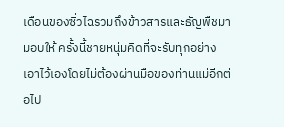เดือนของซิ่วไฉรวมถึงข้าวสารและธัญพืชมามอบให้ ครั้งนี้ชายหนุ่มคิดที่จะรับทุกอย่างเอาไว้เองโดยไม่ต้องผ่านมือของท่านแม่อีกต่อไป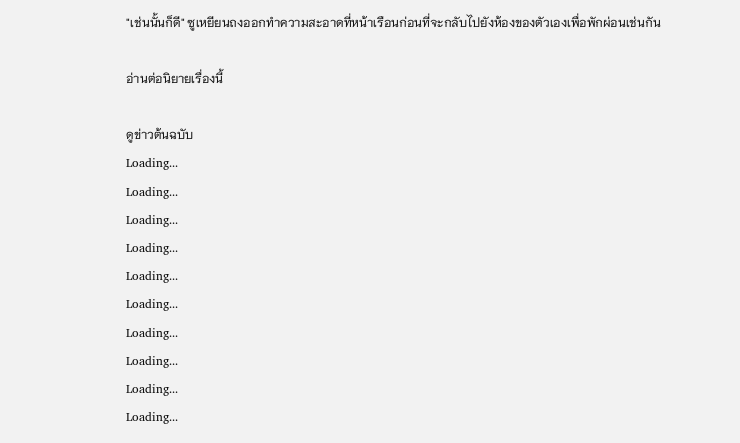"เช่นนั้นก็ดี" ซูเหยียนถงออกทำความสะอาดที่หน้าเรือนก่อนที่จะกลับไปยังห้องของตัวเองเพื่อพักผ่อนเช่นกัน

อ่านต่อนิยายเรื่องนี้

ดูข่าวต้นฉบับ
Loading...
Loading...
Loading...
Loading...
Loading...
Loading...
Loading...
Loading...
Loading...
Loading...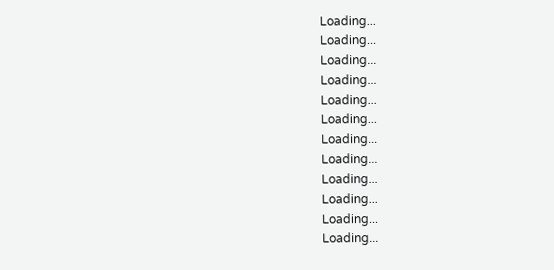Loading...
Loading...
Loading...
Loading...
Loading...
Loading...
Loading...
Loading...
Loading...
Loading...
Loading...
Loading...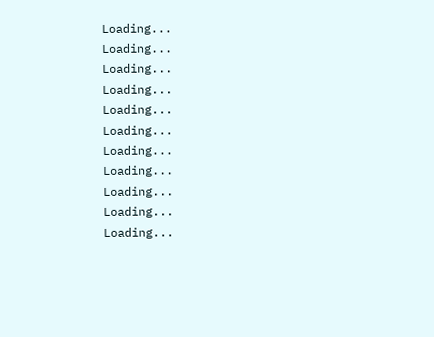Loading...
Loading...
Loading...
Loading...
Loading...
Loading...
Loading...
Loading...
Loading...
Loading...
Loading...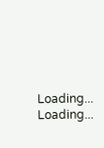Loading...
Loading...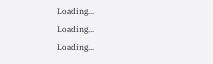Loading...
Loading...
Loading...